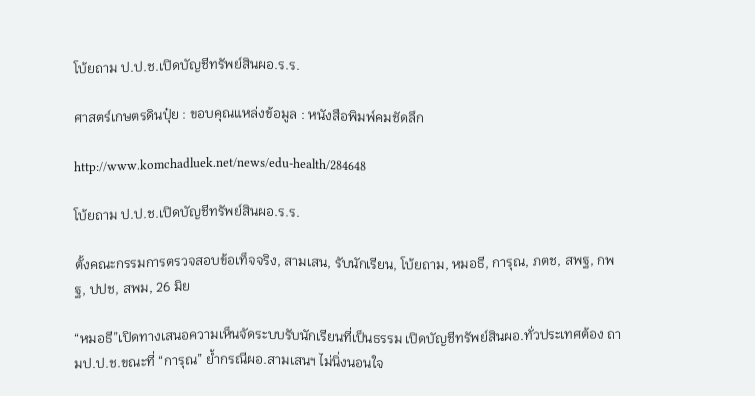โบ้ยถาม ป.ป.ช.เปิดบัญชีทรัพย์สินผอ.ร.ร.

ศาสตร์เกษตรดินปุ๋ย : ขอบคุณแหล่งข้อมูล : หนังสือพิมพ์คมชัดลึก

http://www.komchadluek.net/news/edu-health/284648

โบ้ยถาม ป.ป.ช.เปิดบัญชีทรัพย์สินผอ.ร.ร.

ตั้งคณะกรรมการตรวจสอบข้อเท็จจริง, สามเสน, รับนักเรียน, โบ้ยถาม, หมอธี, การุณ, ภตช, สพฐ, กพฐ, ปปช, สพม, 26 มิย

“หมอธี”เปิดทางเสนอความเห็นจัดระบบรับนักเรียนที่เป็นธรรม เปิดบัญชีทรัพย์สินผอ.ทั่วประเทศต้อง ถามป.ป.ช.ขณะที่ “การุณ” ย้ำกรณีผอ.สามเสนฯ ไม่นิ่งนอนใจ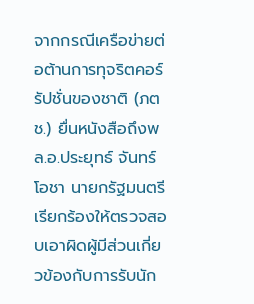จากกรณีเครือข่ายต่อต้านการทุจริตคอร์รัปชั่นของชาติ (ภตช.) ยื่นหนังสือถึงพล.อ.ประยุทธ์ จันทร์โอชา นายกรัฐมนตรี เรียกร้องให้ตรวจสอบเอาผิดผู้มีส่วนเกี่ยวข้องกับการรับนัก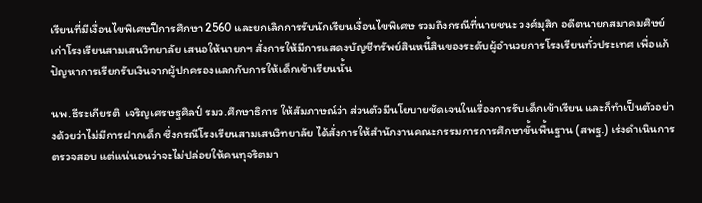เรียนที่มีเงื่อนไขพิเศษปีการศึกษา 2560 และยกเลิกการรับนักเรียนเงื่อนไขพิเศษ รวมถึงกรณีที่นายชนะ วงศ์มุสิก อดีตนายกสมาคมศิษย์เก่าโรงเรียนสามเสนวิทยาลัย เสนอให้นายกฯ สั่งการให้มีการแสดงบัญชีทรัพย์สินหนี้สินของระดับผู้อำนวยการโรงเรียนทั่วประเทศ เพื่อแก้ปัญหาการเรียกรับเงินจากผู้ปกครองแลกกับการให้เด็กเข้าเรียนนั้น

นพ.ธีระเกียรติ  เจริญเศรษฐศิลป์ รมว.ศึกษาธิการ ให้สัมภาษณ์ว่า ส่วนตัวมีนโยบายชัดเจนในเรื่องการรับเด็กเข้าเรียน และก็ทำเป็นตัวอย่างด้วยว่าไม่มีการฝากเด็ก ซึ่งกรณีโรงเรียนสามเสนวิทยาลัย ได้สั่งการให้สำนักงานคณะกรรมการการศึกษาขั้นพื้นฐาน (สพฐ.) เร่งดำเนินการตรวจสอบ แต่แน่นอนว่าจะไม่ปล่อยให้คนทุจริตมา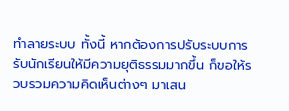ทำลายระบบ ทั้งนี้ หากต้องการปรับระบบการรับนักเรียนให้มีความยุติธรรมมากขึ้น ก็ขอให้รวบรวมความคิดเห็นต่างๆ มาเสน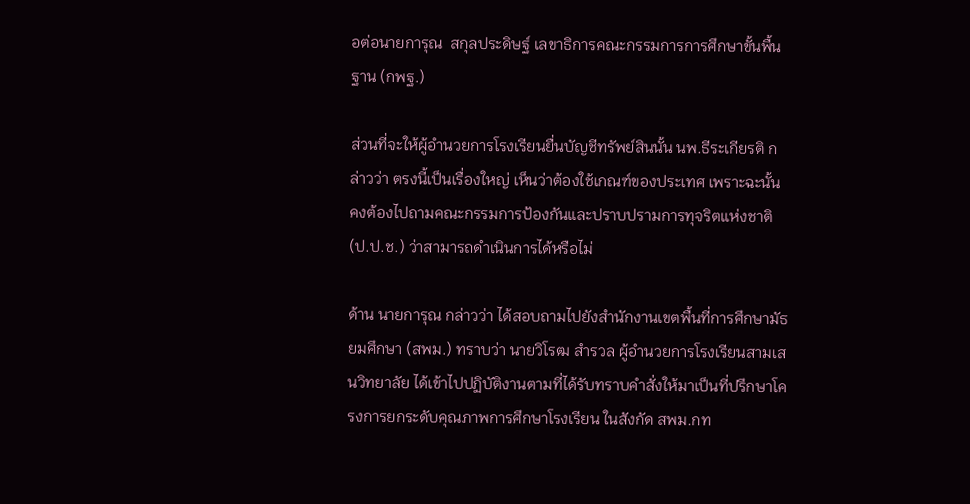อต่อนายการุณ  สกุลประดิษฐ์ เลขาธิการคณะกรรมการการศึกษาขั้นพื้นฐาน (กพฐ.)

ส่วนที่จะให้ผู้อำนวยการโรงเรียนยื่นบัญชีทรัพย์สินนั้น นพ.ธีระเกียรติ กล่าวว่า ตรงนี้เป็นเรื่องใหญ่ เห็นว่าต้องใช้เกณฑ์ของประเทศ เพราะฉะนั้น คงต้องไปถามคณะกรรมการป้องกันและปราบปรามการทุจริตแห่งชาติ (ป.ป.ช.) ว่าสามารถดำเนินการได้หรือไม่

ด้าน นายการุณ กล่าวว่า ได้สอบถามไปยังสำนักงานเขตพื้นที่การศึกษามัธยมศึกษา (สพม.) ทราบว่า นายวิโรฒ สำรวล ผู้อำนวยการโรงเรียนสามเสนวิทยาลัย ได้เข้าไปปฏิบัติงานตามที่ได้รับทราบคำสั่งให้มาเป็นที่ปรึกษาโครงการยกระดับคุณภาพการศึกษาโรงเรียน ในสังกัด สพม.กท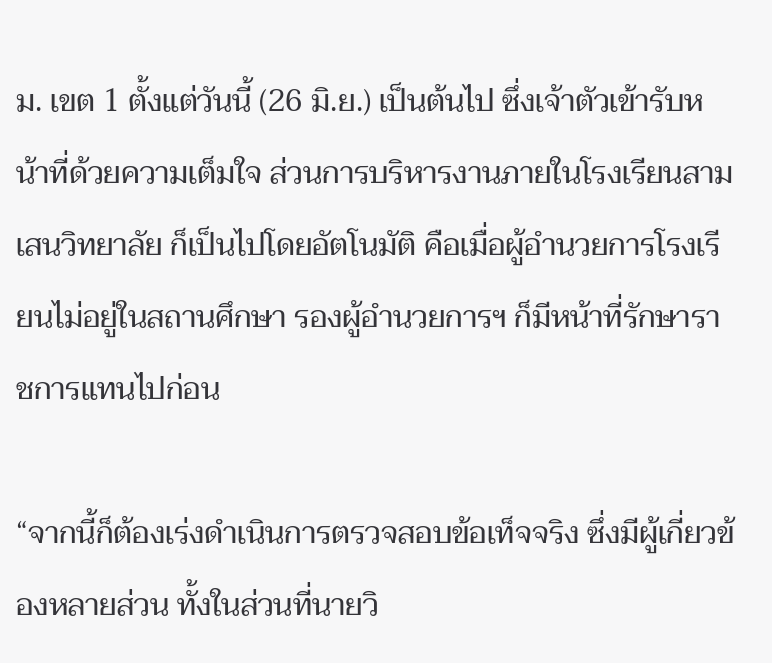ม. เขต 1 ตั้งแต่วันนี้ (26 มิ.ย.) เป็นต้นไป ซึ่งเจ้าตัวเข้ารับหน้าที่ด้วยความเต็มใจ ส่วนการบริหารงานภายในโรงเรียนสามเสนวิทยาลัย ก็เป็นไปโดยอัตโนมัติ คือเมื่อผู้อำนวยการโรงเรียนไม่อยู่ในสถานศึกษา รองผู้อำนวยการฯ ก็มีหน้าที่รักษาราชการแทนไปก่อน

“จากนี้ก็ต้องเร่งดำเนินการตรวจสอบข้อเท็จจริง ซึ่งมีผู้เกี่ยวข้องหลายส่วน ทั้งในส่วนที่นายวิ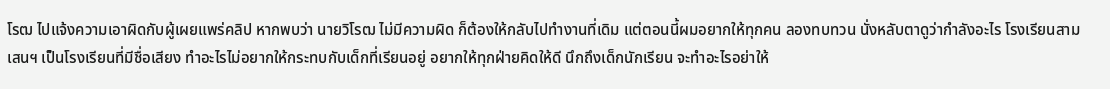โรฒ ไปแจ้งความเอาผิดกับผู้เผยแพร่คลิป หากพบว่า นายวิโรฒ ไม่มีความผิด ก็ต้องให้กลับไปทำงานที่เดิม แต่ตอนนี้ผมอยากให้ทุกคน ลองทบทวน นั่งหลับตาดูว่ากำลังอะไร โรงเรียนสามเสนฯ เป็นโรงเรียนที่มีชื่อเสียง ทำอะไรไม่อยากให้กระทบกับเด็กที่เรียนอยู่ อยากให้ทุกฝ่ายคิดให้ดี นึกถึงเด็กนักเรียน จะทำอะไรอย่าให้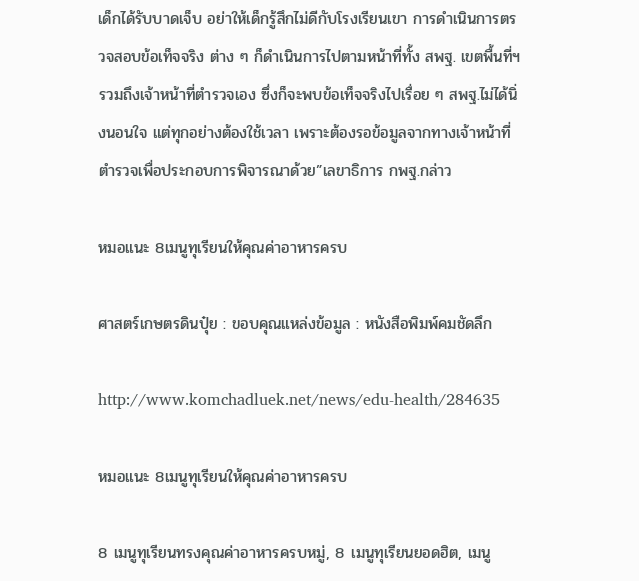เด็กได้รับบาดเจ็บ อย่าให้เด็กรู้สึกไม่ดีกับโรงเรียนเขา การดำเนินการตรวจสอบข้อเท็จจริง ต่าง ๆ ก็ดำเนินการไปตามหน้าที่ทั้ง สพฐ. เขตพื้นที่ฯ รวมถึงเจ้าหน้าที่ตำรวจเอง ซึ่งก็จะพบข้อเท็จจริงไปเรื่อย ๆ สพฐ.ไม่ได้นิ่งนอนใจ แต่ทุกอย่างต้องใช้เวลา เพราะต้องรอข้อมูลจากทางเจ้าหน้าที่ตำรวจเพื่อประกอบการพิจารณาด้วย”เลขาธิการ กพฐ.กล่าว

หมอแนะ 8เมนูทุเรียนให้คุณค่าอาหารครบ

ศาสตร์เกษตรดินปุ๋ย : ขอบคุณแหล่งข้อมูล : หนังสือพิมพ์คมชัดลึก

http://www.komchadluek.net/news/edu-health/284635

หมอแนะ 8เมนูทุเรียนให้คุณค่าอาหารครบ

8 เมนูทุเรียนทรงคุณค่าอาหารครบหมู่, 8 เมนูทุเรียนยอดฮิต, เมนู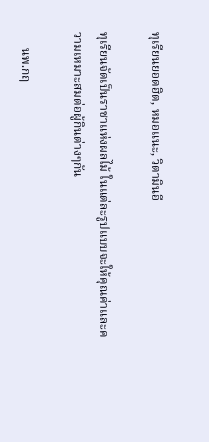ทุเรียนยอดฮิต, หมอแนะ, วิตามินอี

ทุเรียนจัดเป็นราชาแห่งผลไม้ ในแต่ละรูปแบบจะให้คุณค่าและความเหมาะสมต่อผู้กินต่างๆกัน

     นพ.กฤ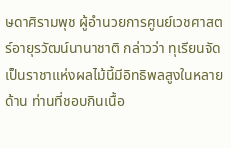ษดาศิรามพุช ผู้อำนวยการศูนย์เวชศาสตร์อายุรวัฒน์นานาชาติ กล่าวว่า ทุเรียนจัดเป็นราชาแห่งผลไม้นี้มีอิทธิพลสูงในหลายด้าน ท่านที่ชอบกินเนื้อ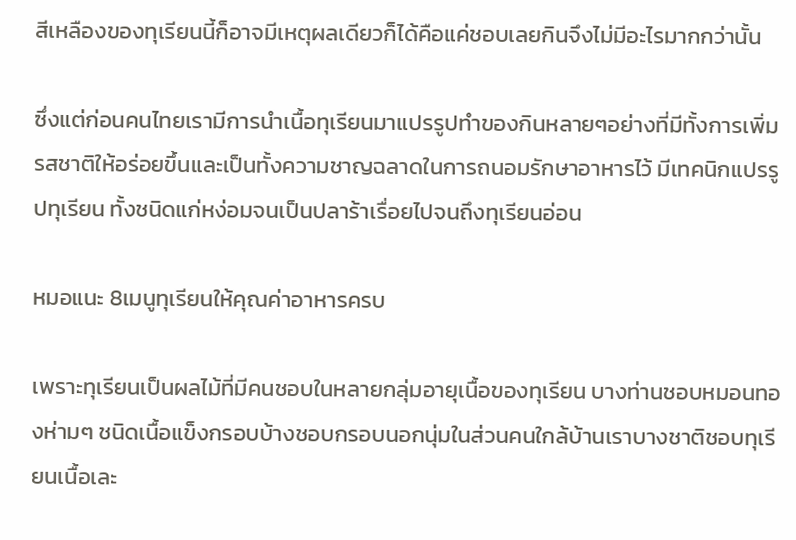สีเหลืองของทุเรียนนี้ก็อาจมีเหตุผลเดียวก็ได้คือแค่ชอบเลยกินจึงไม่มีอะไรมากกว่านั้น

ซึ่งแต่ก่อนคนไทยเรามีการนำเนื้อทุเรียนมาแปรรูปทำของกินหลายๆอย่างที่มีทั้งการเพิ่มรสชาติให้อร่อยขึ้นและเป็นทั้งความชาญฉลาดในการถนอมรักษาอาหารไว้ มีเทคนิกแปรรูปทุเรียน ทั้งชนิดแก่หง่อมจนเป็นปลาร้าเรื่อยไปจนถึงทุเรียนอ่อน

หมอแนะ 8เมนูทุเรียนให้คุณค่าอาหารครบ

เพราะทุเรียนเป็นผลไม้ที่มีคนชอบในหลายกลุ่มอายุเนื้อของทุเรียน บางท่านชอบหมอนทองห่ามๆ ชนิดเนื้อแข็งกรอบบ้างชอบกรอบนอกนุ่มในส่วนคนใกล้บ้านเราบางชาติชอบทุเรียนเนื้อเละ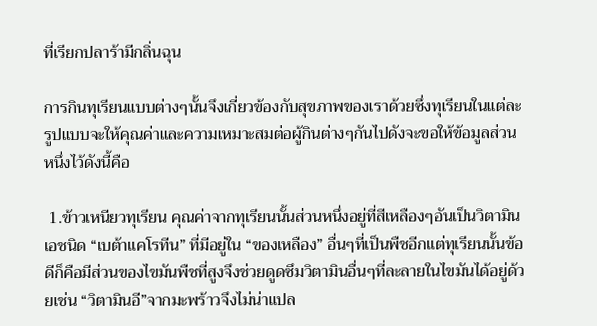ที่เรียกปลาร้ามีกลิ่นฉุน

การกินทุเรียนแบบต่างๆนั้นจึงเกี่ยวข้องกับสุขภาพของเราด้วยซึ่งทุเรียนในแต่ละรูปแบบจะให้คุณค่าและความเหมาะสมต่อผู้กินต่างๆกันไปดังจะขอให้ข้อมูลส่วนหนึ่งไว้ดังนี้คือ

 1.ข้าวเหนียวทุเรียน คุณค่าจากทุเรียนนั้นส่วนหนึ่งอยู่ที่สีเหลืองๆอันเป็นวิตามินเอชนิด “เบต้าแคโรทีน” ที่มีอยู่ใน “ของเหลือง” อื่นๆที่เป็นพืชอีกแต่ทุเรียนนั้นข้อดีก็คือมีส่วนของไขมันพืชที่สูงจึงช่วยดูดซึมวิตามินอื่นๆที่ละลายในไขมันได้อยู่ด้วยเช่น “วิตามินอี”จากมะพร้าวจึงไม่น่าแปล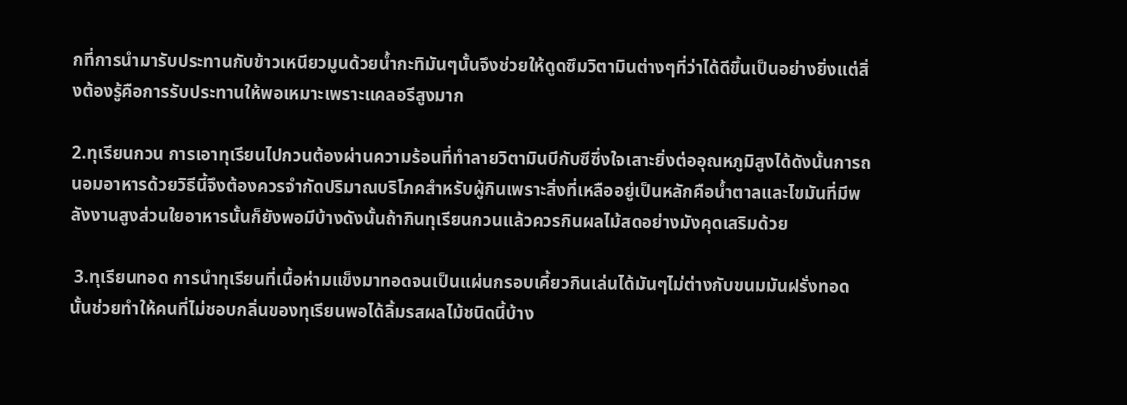กที่การนำมารับประทานกับข้าวเหนียวมูนด้วยน้ำกะทิมันๆนั้นจึงช่วยให้ดูดซึมวิตามินต่างๆที่ว่าได้ดีขึ้นเป็นอย่างยิ่งแต่สิ่งต้องรู้คือการรับประทานให้พอเหมาะเพราะแคลอรีสูงมาก

2.ทุเรียนกวน การเอาทุเรียนไปกวนต้องผ่านความร้อนที่ทำลายวิตามินบีกับซีซึ่งใจเสาะยิ่งต่ออุณหภูมิสูงได้ดังนั้นการถนอมอาหารด้วยวิธีนี้จึงต้องควรจำกัดปริมาณบริโภคสำหรับผู้กินเพราะสิ่งที่เหลืออยู่เป็นหลักคือน้ำตาลและไขมันที่มีพลังงานสูงส่วนใยอาหารนั้นก็ยังพอมีบ้างดังนั้นถ้ากินทุเรียนกวนแล้วควรกินผลไม้สดอย่างมังคุดเสริมด้วย

 3.ทุเรียนทอด การนำทุเรียนที่เนื้อห่ามแข็งมาทอดจนเป็นแผ่นกรอบเคี้ยวกินเล่นได้มันๆไม่ต่างกับขนมมันฝรั่งทอดนั้นช่วยทำให้คนที่ไม่ชอบกลิ่นของทุเรียนพอได้ลิ้มรสผลไม้ชนิดนี้บ้าง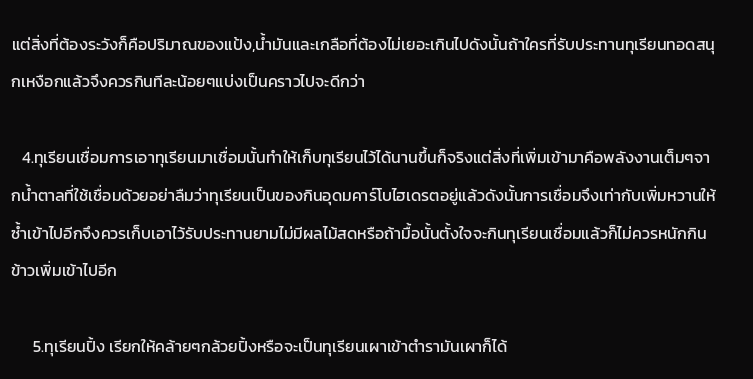แต่สิ่งที่ต้องระวังก็คือปริมาณของแป้ง,น้ำมันและเกลือที่ต้องไม่เยอะเกินไปดังนั้นถ้าใครที่รับประทานทุเรียนทอดสนุกเหงือกแล้วจึงควรกินทีละน้อยๆแบ่งเป็นคราวไปจะดีกว่า

   4.ทุเรียนเชื่อมการเอาทุเรียนมาเชื่อมนั้นทำให้เก็บทุเรียนไว้ได้นานขึ้นก็จริงแต่สิ่งที่เพิ่มเข้ามาคือพลังงานเต็มๆจากน้ำตาลที่ใช้เชื่อมด้วยอย่าลืมว่าทุเรียนเป็นของกินอุดมคาร์โบไฮเดรตอยู่แล้วดังนั้นการเชื่อมจึงเท่ากับเพิ่มหวานให้ซ้ำเข้าไปอีกจึงควรเก็บเอาไว้รับประทานยามไม่มีผลไม้สดหรือถ้ามื้อนั้นตั้งใจจะกินทุเรียนเชื่อมแล้วก็ไม่ควรหนักกินข้าวเพิ่มเข้าไปอีก

      5.ทุเรียนปิ้ง เรียกให้คล้ายๆกล้วยปิ้งหรือจะเป็นทุเรียนเผาเข้าตำรามันเผาก็ได้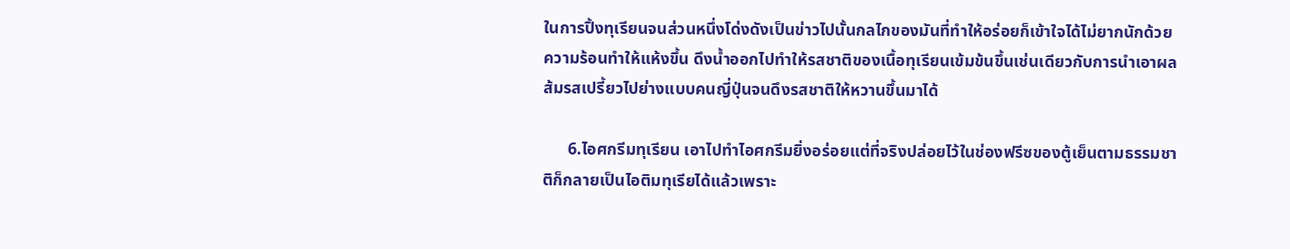ในการปิ้งทุเรียนจนส่วนหนึ่งโด่งดังเป็นข่าวไปนั้นกลไกของมันที่ทำให้อร่อยก็เข้าใจได้ไม่ยากนักด้วยความร้อนทำให้แห้งขึ้น ดึงน้ำออกไปทำให้รสชาติของเนื้อทุเรียนเข้มข้นขึ้นเช่นเดียวกับการนำเอาผลส้มรสเปรี้ยวไปย่างแบบคนญี่ปุ่นจนดึงรสชาติให้หวานขึ้นมาได้

      6.ไอศกรีมทุเรียน เอาไปทำไอศกรีมยิ่งอร่อยแต่ที่จริงปล่อยไว้ในช่องฟรีซของตู้เย็นตามธรรมชาติก็กลายเป็นไอติมทุเรียได้แล้วเพราะ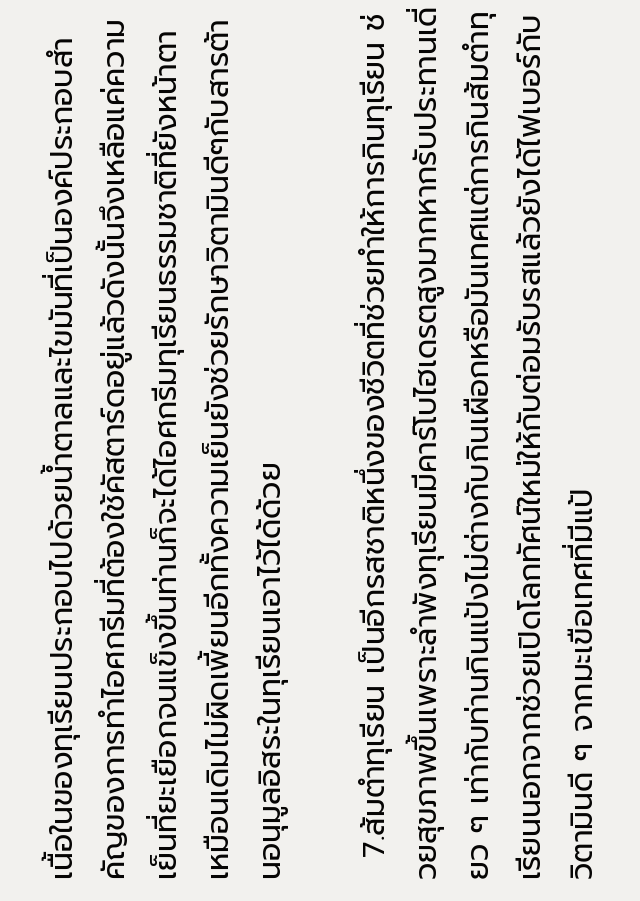เนื้อในของทุเรียนประกอบไปด้วยน้ำตาลและไขมันที่เป็นองค์ประกอบสำคัญของการทำไอศกรีมที่ต้องใช้คัสตาร์ดอยู่แล้วดังนั้นจึงเหลือแค่ความเย็นที่ยะเยือกจนแข็งขึ้นท่านก็จะได้ไอศกรีมทุเรียนธรรมชาติที่ยังหน้าตาเหมือนเดิมไม่ผิดเพี้ยนอีกทั้งความเย็นยังช่วยรักษาวิตามินดีๆกับสารต้านอนุมูลอิสระในทุเรียนเอาไว้ได้ด้วย

  7.ส้มตำทุเรียน เป็นอีกรสชาติหนึ่งของชีวิตที่ช่วยทำให้การกินทุเรียน ช่วยสุขภาพขึ้นเพราะลำพังทุเรียนมีคาร์โบไฮเดรตสูงมากหากรับประทานเดี่ยว ๆ เท่ากับท่านกินแป้งไม่ต่างกับกินเผือกหรือมันเทศแต่การกินส้มตำทุเรียนนอกจากช่วยเปิดโลกทัศน์ใหม่ให้กับต่อมรับรสแล้วยังได้ไฟเบอร์กับวิตามินดี ๆ จากมะเขือเทศที่มีแป้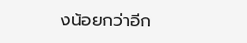งน้อยกว่าอีก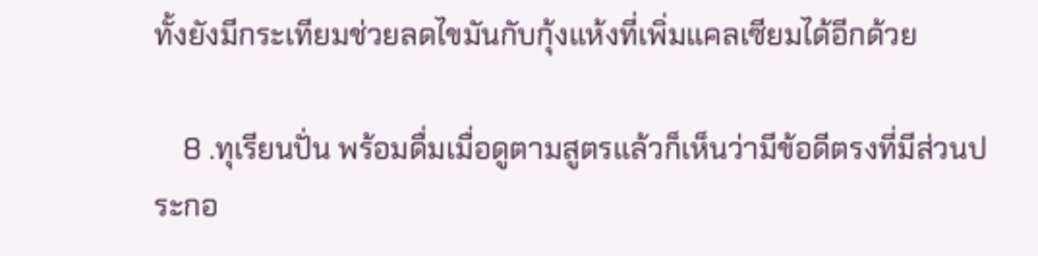ทั้งยังมีกระเทียมช่วยลดไขมันกับกุ้งแห้งที่เพิ่มแคลเซียมได้อีกด้วย

    8 .ทุเรียนปั่น พร้อมดื่มเมื่อดูตามสูตรแล้วก็เห็นว่ามีข้อดีตรงที่มีส่วนประกอ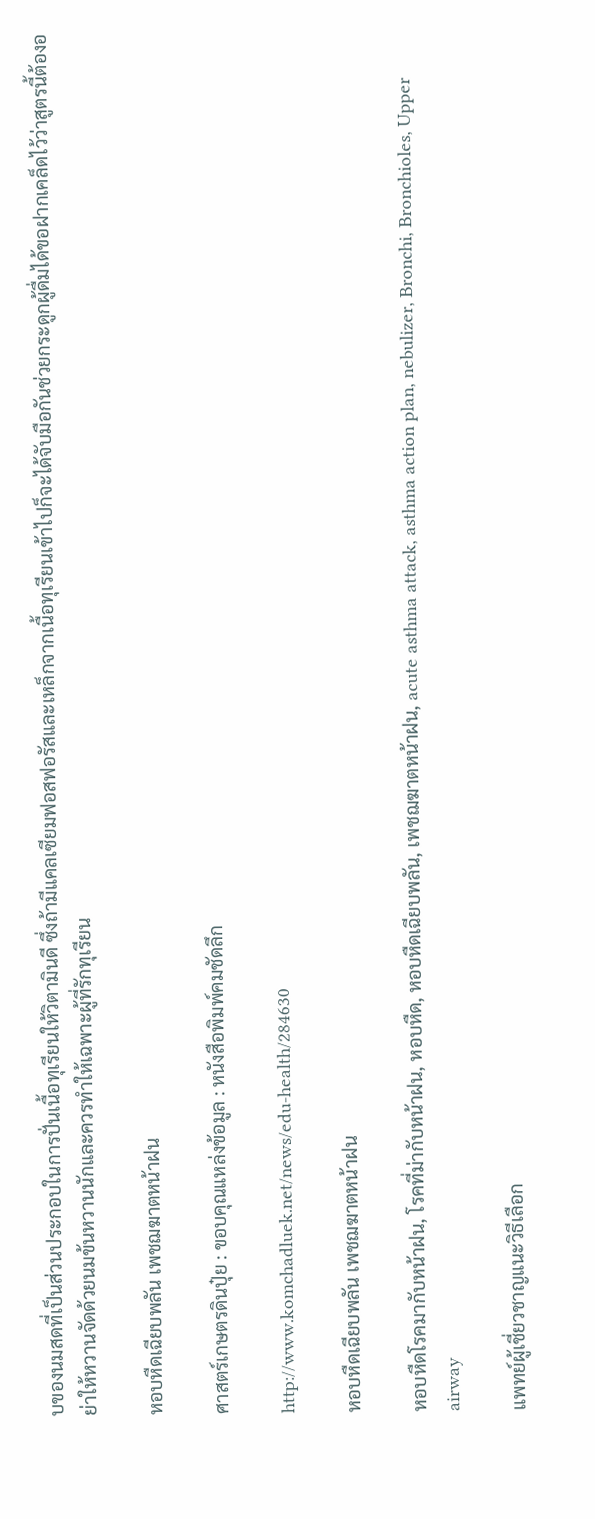บของนมสดที่เป็นส่วนประกอบในการปั่นเนื้อทุเรียนให้วิตามินดี ซึ่งถ้ามีแคลเซียมฟอสฟอรัสและเหล็กจากเนื้อทุเรียนเข้าไปก็จะได้จับมือกันช่วยกระดูกผู้ดื่มได้ขอฝากเคล็ดไว้ว่าสูตรนี้ต้องอย่าให้หวานจัดด้วยนมข้นหวานนักและควรทำให้เฉพาะผู้ที่รักทุเรียน

หอบหืดเฉียบพลัน เพชฌฆาตหน้าฝน

ศาสตร์เกษตรดินปุ๋ย : ขอบคุณแหล่งข้อมูล : หนังสือพิมพ์คมชัดลึก

http://www.komchadluek.net/news/edu-health/284630

หอบหืดเฉียบพลัน เพชฌฆาตหน้าฝน

หอบหืดโรคมากับหน้าฝน, โรคที่ม่ากับหน้าฝน, หอบหืด, หอบหืดเฉียบพลัน, เพชฌฆาตหน้าฝน, acute asthma attack, asthma action plan, nebulizer, Bronchi, Bronchioles, Upper airway

แพทย์ผู้เชี่ยวชาญแนะวิธีเลือก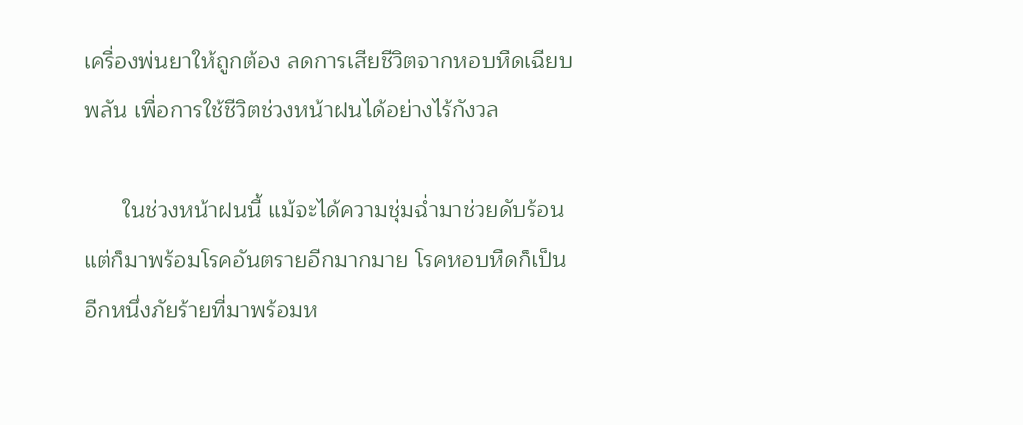เครื่องพ่นยาให้ถูกต้อง ลดการเสียชีวิตจากหอบหืดเฉียบพลัน เพื่อการใช้ชีวิตช่วงหน้าฝนได้อย่างไร้กังวล

      ในช่วงหน้าฝนนี้ แม้จะได้ความชุ่มฉ่ำมาช่วยดับร้อน แต่ก็มาพร้อมโรคอันตรายอีกมากมาย โรคหอบหืดก็เป็นอีกหนึ่งภัยร้ายที่มาพร้อมห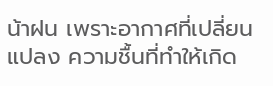น้าฝน เพราะอากาศที่เปลี่ยนแปลง ความชื้นที่ทำให้เกิด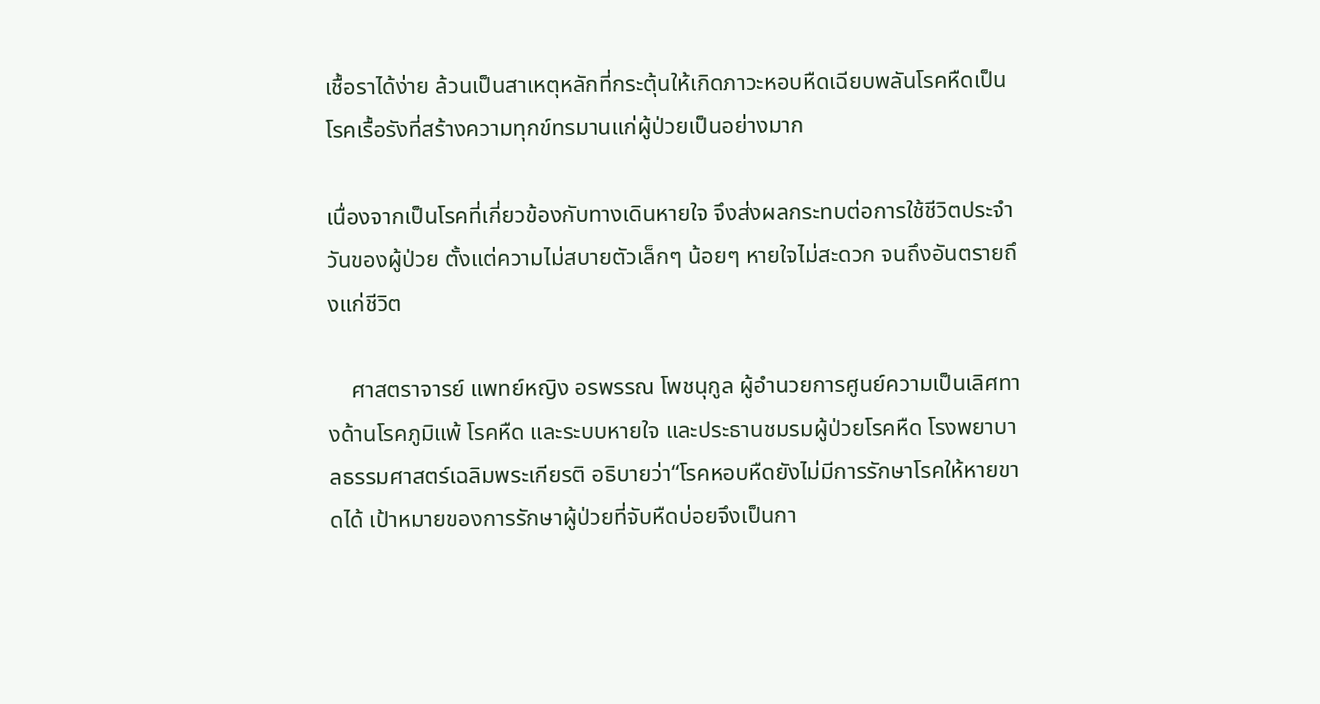เชื้อราได้ง่าย ล้วนเป็นสาเหตุหลักที่กระตุ้นให้เกิดภาวะหอบหืดเฉียบพลันโรคหืดเป็นโรคเรื้อรังที่สร้างความทุกข์ทรมานแก่ผู้ป่วยเป็นอย่างมาก

เนื่องจากเป็นโรคที่เกี่ยวข้องกับทางเดินหายใจ จึงส่งผลกระทบต่อการใช้ชีวิตประจำวันของผู้ป่วย ตั้งแต่ความไม่สบายตัวเล็กๆ น้อยๆ หายใจไม่สะดวก จนถึงอันตรายถึงแก่ชีวิต

    ศาสตราจารย์ แพทย์หญิง อรพรรณ โพชนุกูล ผู้อำนวยการศูนย์ความเป็นเลิศทางด้านโรคภูมิแพ้ โรคหืด และระบบหายใจ และประธานชมรมผู้ป่วยโรคหืด โรงพยาบาลธรรมศาสตร์เฉลิมพระเกียรติ อธิบายว่า“โรคหอบหืดยังไม่มีการรักษาโรคให้หายขาดได้ เป้าหมายของการรักษาผู้ป่วยที่จับหืดบ่อยจึงเป็นกา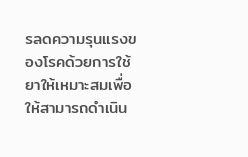รลดความรุนแรงของโรคด้วยการใช้ยาให้เหมาะสมเพื่อให้สามารถดำเนิน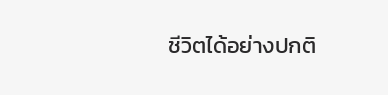ชีวิตได้อย่างปกติ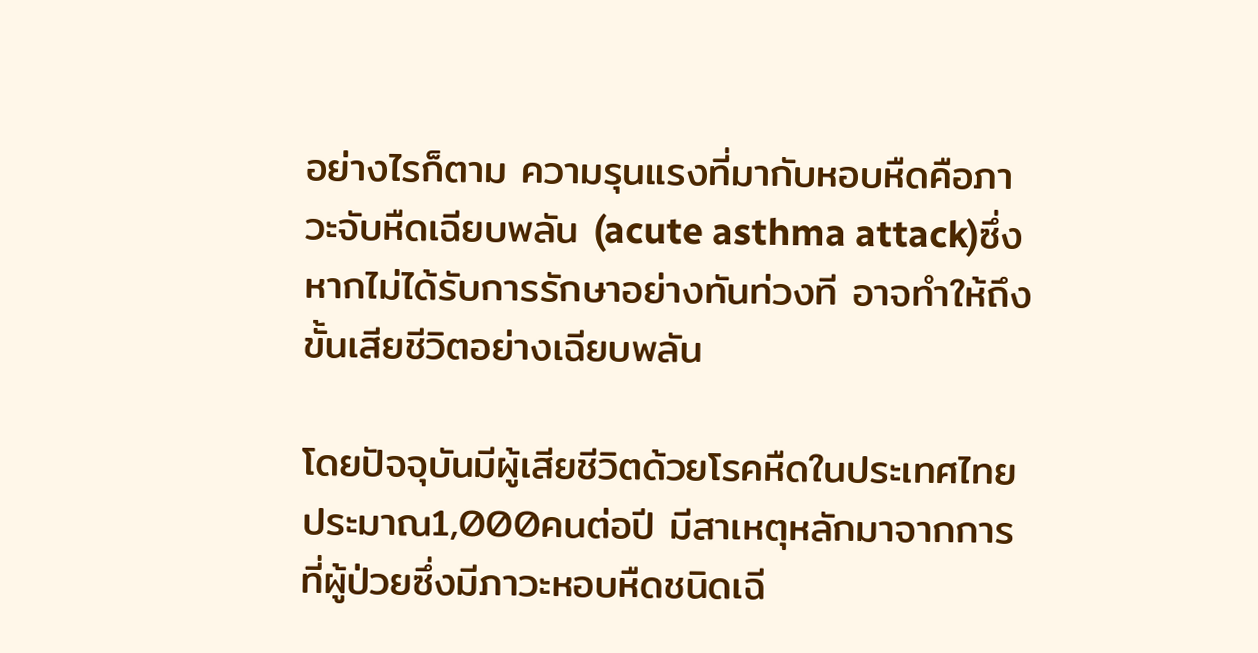อย่างไรก็ตาม ความรุนแรงที่มากับหอบหืดคือภาวะจับหืดเฉียบพลัน (acute asthma attack)ซึ่งหากไม่ได้รับการรักษาอย่างทันท่วงที อาจทำให้ถึงขั้นเสียชีวิตอย่างเฉียบพลัน

โดยปัจจุบันมีผู้เสียชีวิตด้วยโรคหืดในประเทศไทยประมาณ1,000คนต่อปี มีสาเหตุหลักมาจากการที่ผู้ป่วยซึ่งมีภาวะหอบหืดชนิดเฉี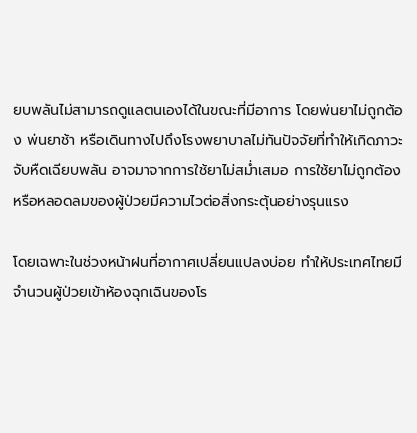ยบพลันไม่สามารถดูแลตนเองได้ในขณะที่มีอาการ โดยพ่นยาไม่ถูกต้อง พ่นยาช้า หรือเดินทางไปถึงโรงพยาบาลไม่ทันปัจจัยที่ทำให้เกิดภาวะจับหืดเฉียบพลัน อาจมาจากการใช้ยาไม่สม่ำเสมอ การใช้ยาไม่ถูกต้อง หรือหลอดลมของผู้ป่วยมีความไวต่อสิ่งกระตุ้นอย่างรุนแรง

โดยเฉพาะในช่วงหน้าฝนที่อากาศเปลี่ยนแปลงบ่อย ทำให้ประเทศไทยมีจำนวนผู้ป่วยเข้าห้องฉุกเฉินของโร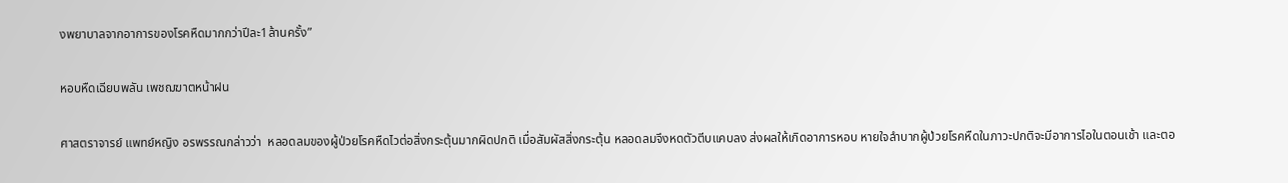งพยาบาลจากอาการของโรคหืดมากกว่าปีละ1ล้านครั้ง”

หอบหืดเฉียบพลัน เพชฌฆาตหน้าฝน

ศาสตราจารย์ แพทย์หญิง อรพรรณกล่าวว่า  หลอดลมของผู้ป่วยโรคหืดไวต่อสิ่งกระตุ้นมากผิดปกติ เมื่อสัมผัสสิ่งกระตุ้น หลอดลมจึงหดตัวตีบแคบลง ส่งผลให้เกิดอาการหอบ หายใจลำบากผู้ป่วยโรคหืดในภาวะปกติจะมีอาการไอในตอนเช้า และตอ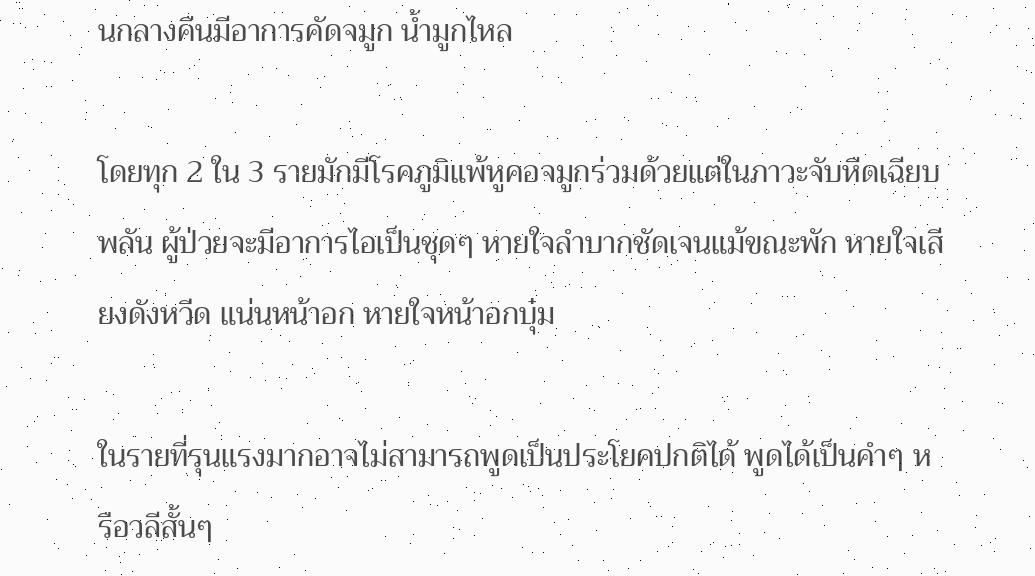นกลางคืนมีอาการคัดจมูก น้ำมูกไหล

โดยทุก 2 ใน 3 รายมักมีโรคภูมิแพ้หูคอจมูกร่วมด้วยแต่ในภาวะจับหืดเฉียบพลัน ผู้ป่วยจะมีอาการไอเป็นชุดๆ หายใจลําบากชัดเจนแม้ขณะพัก หายใจเสียงดังหวีด แน่นหน้าอก หายใจหน้าอกบุ๋ม

ในรายที่รุนแรงมากอาจไม่สามารถพูดเป็นประโยคปกติได้ พูดได้เป็นคําๆ หรือวลีสั้นๆ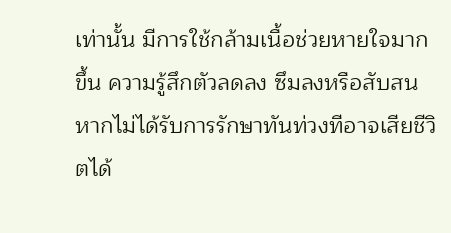เท่านั้น มีการใช้กล้ามเนื้อช่วยหายใจมากขึ้น ความรู้สึกตัวลดลง ซึมลงหรือสับสน หากไม่ได้รับการรักษาทันท่วงทีอาจเสียชีวิตได้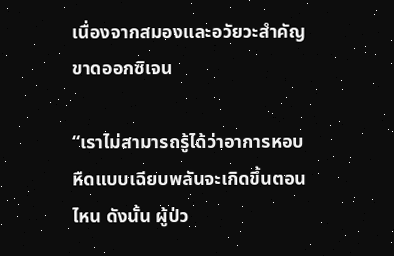เนื่องจากสมองและอวัยวะสำคัญขาดออกซิเจน

“เราไม่สามารถรู้ได้ว่าอาการหอบหืดแบบเฉียบพลันจะเกิดขึ้นตอนไหน ดังนั้น ผู้ป่ว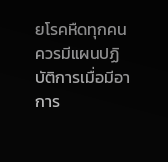ยโรคหืดทุกคนควรมีแผนปฏิบัติการเมื่อมีอาการ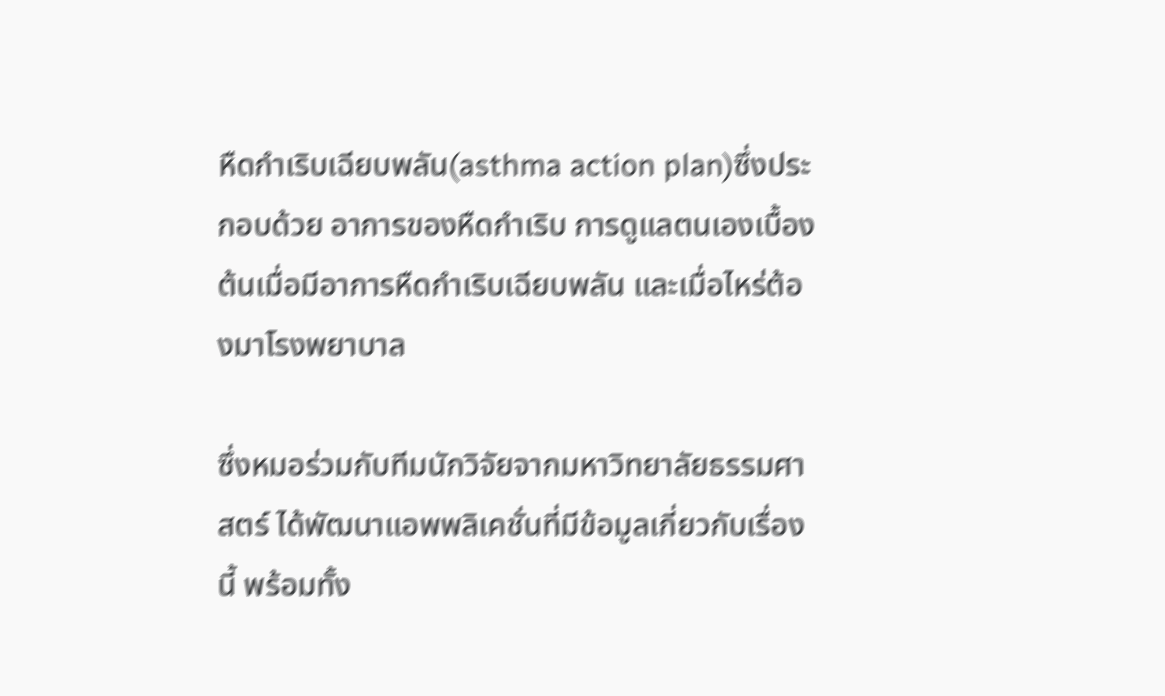หืดกำเริบเฉียบพลัน(asthma action plan)ซึ่งประกอบด้วย อาการของหืดกำเริบ การดูแลตนเองเบื้องต้นเมื่อมีอาการหืดกำเริบเฉียบพลัน และเมื่อไหร่ต้องมาโรงพยาบาล

ซึ่งหมอร่วมกับทีมนักวิจัยจากมหาวิทยาลัยธรรมศาสตร์ ได้พัฒนาแอพพลิเคชั่นที่มีข้อมูลเกี่ยวกับเรื่องนี้ พร้อมทั้ง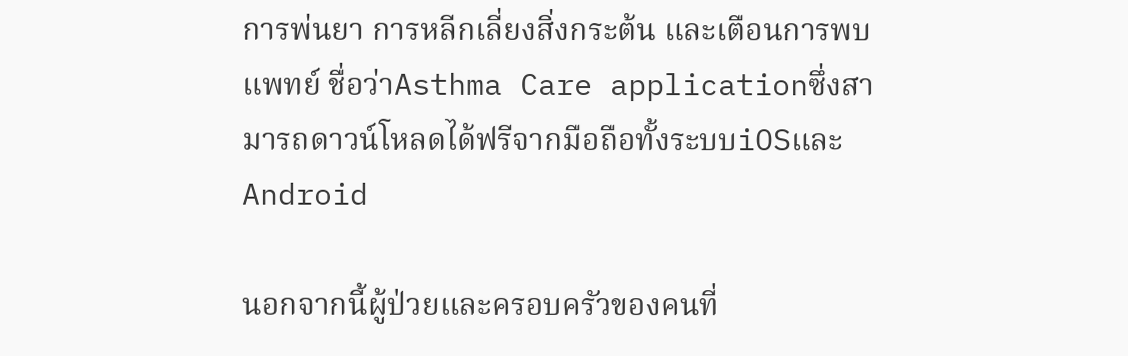การพ่นยา การหลีกเลี่ยงสิ่งกระต้น และเตือนการพบแพทย์ ชื่อว่าAsthma Care applicationซึ่งสามารถดาวน์โหลดได้ฟรีจากมือถือทั้งระบบiOSและAndroid

นอกจากนี้ผู้ป่วยและครอบครัวของคนที่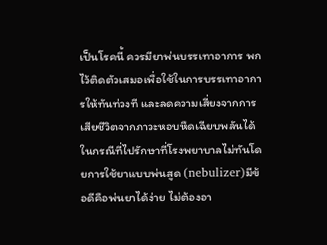เป็นโรคนี้ ควรมียาพ่นบรรเทาอาการ พกไว้ติดตัวเสมอเพื่อใช้ในการบรรเทาอาการให้ทันท่วงที และลดความเสี่ยงจากการเสียชีวิตจากภาวะหอบหืดเฉียบพลันได้ในกรณีที่ไปรักษาที่โรงพยาบาลไม่ทันโดยการใช้ยาแบบพ่นสูด (nebulizer)มีข้อดีคือพ่นยาได้ง่าย ไม่ต้องอา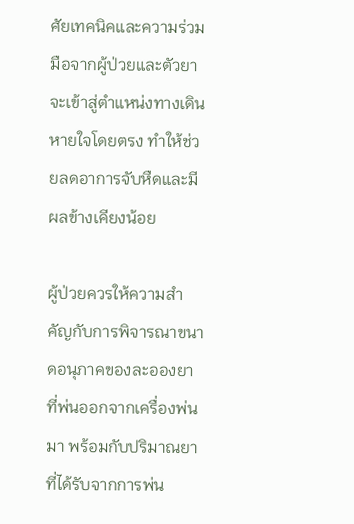ศัยเทคนิคและความร่วมมือจากผู้ป่วยและตัวยาจะเข้าสู่ตำแหน่งทางเดินหายใจโดยตรง ทำให้ช่วยลดอาการจับหืดและมีผลข้างเคียงน้อย

ผู้ป่วยควรให้ความสำคัญกับการพิจารณาขนาดอนุภาคของละอองยาที่พ่นออกจากเครื่องพ่นมา พร้อมกับปริมาณยาที่ได้รับจากการพ่น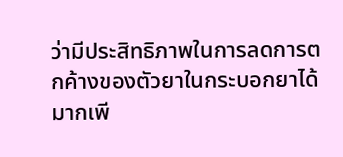ว่ามีประสิทธิภาพในการลดการตกค้างของตัวยาในกระบอกยาได้มากเพี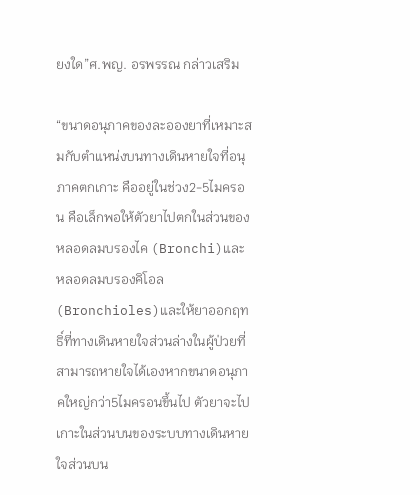ยงใด”ศ.พญ. อรพรรณ กล่าวเสริม

“ขนาดอนุภาคของละอองยาที่เหมาะสมกับตำแหน่งบนทางเดินหายใจที่อนุภาคตกเกาะ คืออยู่ในช่วง2-5ไมครอน คือเล็กพอให้ตัวยาไปตกในส่วนของหลอดลมบรองไค (Bronchi)และหลอดลมบรองคิโอล (Bronchioles)และให้ยาออกฤทธิ์ที่ทางเดินหายใจส่วนล่างในผู้ป่วยที่สามารถหายใจได้เองหากขนาดอนุภาคใหญ่กว่า5ไมครอนขึ้นไป ตัวยาจะไปเกาะในส่วนบนของระบบทางเดินหายใจส่วนบน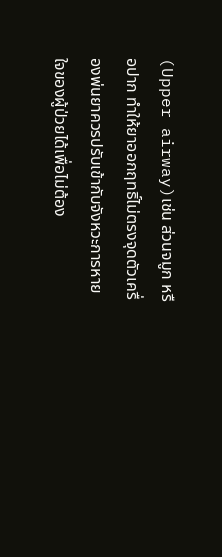(Upper airway)เช่น ส่วนจมูก หรือปาก ทำให้ยาออกฤทธิ์ไม่ตรงจุดตัวเครื่องพ่นยาควรปรับเข้ากับจังหวะการหายใจของผู้ป่วยได้เพื่อไม่ต้อง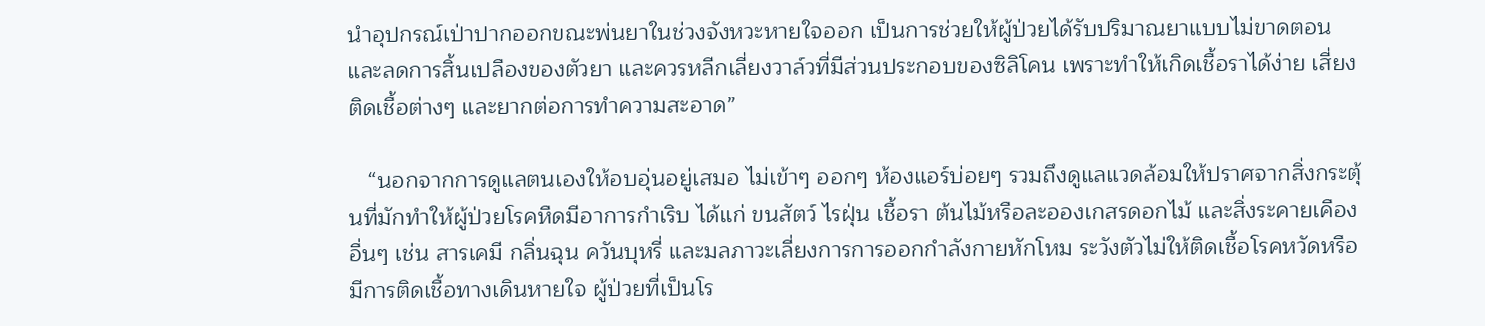นำอุปกรณ์เป่าปากออกขณะพ่นยาในช่วงจังหวะหายใจออก เป็นการช่วยให้ผู้ป่วยได้รับปริมาณยาแบบไม่ขาดตอนและลดการสิ้นเปลืองของตัวยา และควรหลีกเลี่ยงวาล์วที่มีส่วนประกอบของซิลิโคน เพราะทำให้เกิดเชื้อราได้ง่าย เสี่ยงติดเชื้อต่างๆ และยากต่อการทำความสะอาด”

   “นอกจากการดูแลตนเองให้อบอุ่นอยู่เสมอ ไม่เข้าๆ ออกๆ ห้องแอร์บ่อยๆ รวมถึงดูแลแวดล้อมให้ปราศจากสิ่งกระตุ้นที่มักทำให้ผู้ป่วยโรคหืดมีอาการกำเริบ ได้แก่ ขนสัตว์ ไรฝุ่น เชื้อรา ต้นไม้หรือละอองเกสรดอกไม้ และสิ่งระคายเคืองอื่นๆ เช่น สารเคมี กลิ่นฉุน ควันบุหรี่ และมลภาวะเลี่ยงการการออกกำลังกายหักโหม ระวังตัวไม่ให้ติดเชื้อโรคหวัดหรือมีการติดเชื้อทางเดินหายใจ ผู้ป่วยที่เป็นโร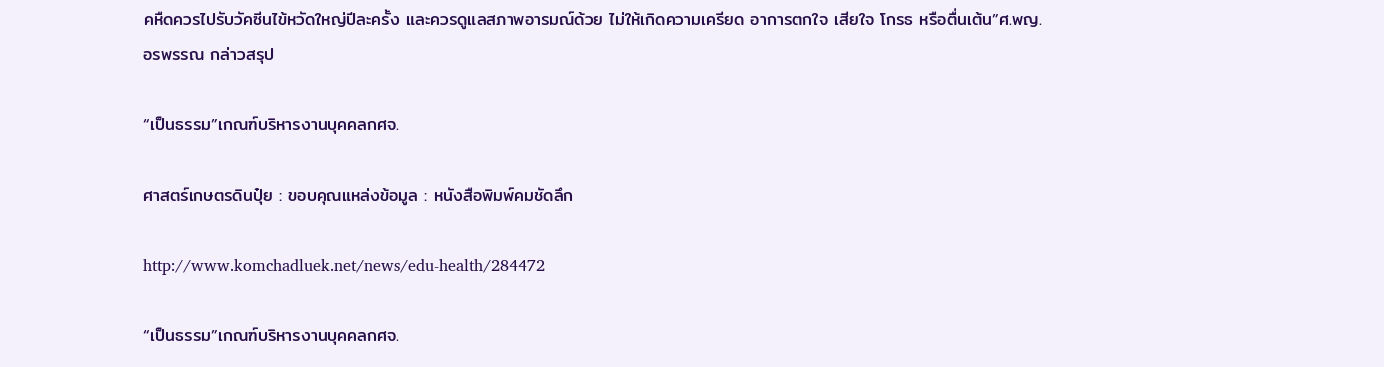คหืดควรไปรับวัคซีนไข้หวัดใหญ่ปีละครั้ง และควรดูแลสภาพอารมณ์ด้วย ไม่ให้เกิดความเครียด อาการตกใจ เสียใจ โกรธ หรือตื่นเต้น”ศ.พญ. อรพรรณ กล่าวสรุป

“เป็นธรรม”เกณฑ์บริหารงานบุคคลกศจ.

ศาสตร์เกษตรดินปุ๋ย : ขอบคุณแหล่งข้อมูล : หนังสือพิมพ์คมชัดลึก

http://www.komchadluek.net/news/edu-health/284472

“เป็นธรรม”เกณฑ์บริหารงานบุคคลกศจ.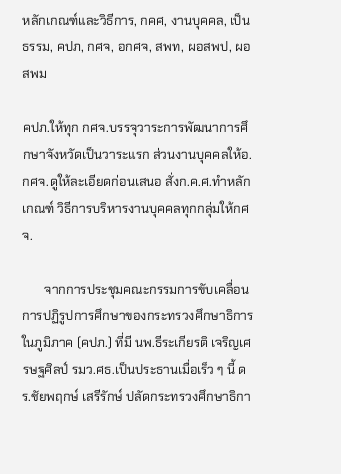หลักเกณฑ์และวิธีการ, กคศ, งานบุคคล, เป็นธรรม, คปภ, กศจ, อกศจ, สพท, ผอสพป, ผอสพม

คปภ.ให้ทุก กศจ.บรรจุวาระการพัฒนาการศึกษาจังหวัดเป็นวาระแรก ส่วนงานบุคคลให้อ.กศจ.ดูให้ละเอียดก่อนเสนอ สั่งก.ค.ศ.ทำหลักเกณฑ์ วิธีการบริหารงานบุคคลทุกกลุ่มให้กศจ.

       จากการประชุมคณะกรรมการขับเคลื่อนการปฏิรูปการศึกษาของกระทรวงศึกษาธิการในภูมิภาค (คปภ.) ที่มี นพ.ธีระเกียรติ เจริญเศรษฐศิลป์ รมว.ศธ.เป็นประธานเมื่อเร็ว ๆ นี้ ดร.ชัยพฤกษ์ เสรีรักษ์ ปลัดกระทรวงศึกษาธิกา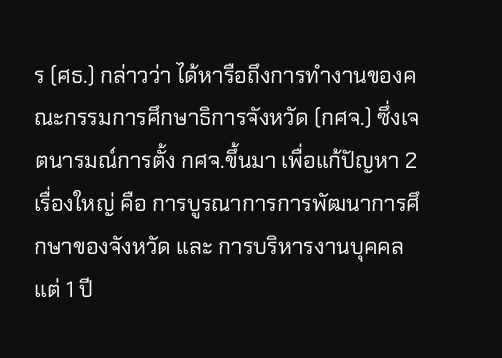ร (ศธ.) กล่าวว่า ได้หารือถึงการทำงานของคณะกรรมการศึกษาธิการจังหวัด (กศจ.) ซึ่งเจตนารมณ์การตั้ง กศจ.ขึ้นมา เพื่อแก้ปัญหา 2 เรื่องใหญ่ คือ การบูรณาการการพัฒนาการศึกษาของจังหวัด และ การบริหารงานบุคคล แต่ 1 ปี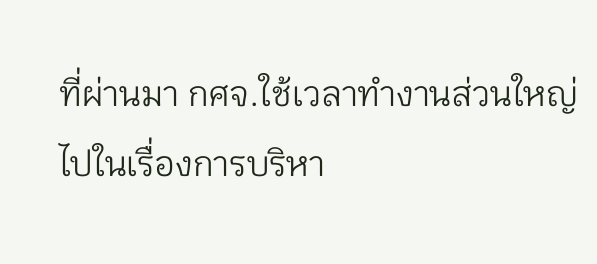ที่ผ่านมา กศจ.ใช้เวลาทำงานส่วนใหญ่ไปในเรื่องการบริหา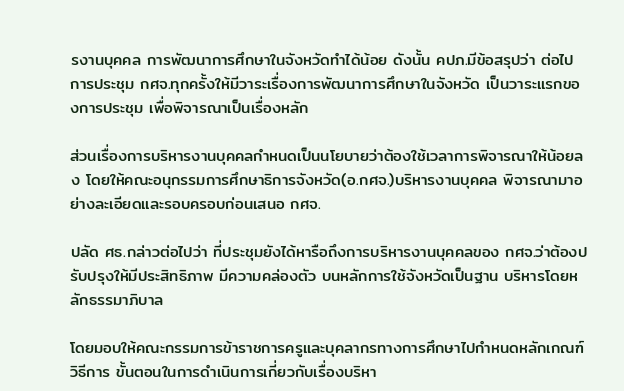รงานบุคคล การพัฒนาการศึกษาในจังหวัดทำได้น้อย ดังนั้น คปภ.มีข้อสรุปว่า ต่อไปการประชุม กศจ.ทุกครั้งให้มีวาระเรื่องการพัฒนาการศึกษาในจังหวัด เป็นวาระแรกของการประชุม เพื่อพิจารณาเป็นเรื่องหลัก

ส่วนเรื่องการบริหารงานบุคคลกำหนดเป็นนโยบายว่าต้องใช้เวลาการพิจารณาให้น้อยลง โดยให้คณะอนุกรรมการศึกษาธิการจังหวัด(อ.กศจ.)บริหารงานบุคคล พิจารณามาอย่างละเอียดและรอบครอบก่อนเสนอ กศจ.

ปลัด ศธ.กล่าวต่อไปว่า ที่ประชุมยังได้หารือถึงการบริหารงานบุคคลของ กศจ.ว่าต้องปรับปรุงให้มีประสิทธิภาพ มีความคล่องตัว บนหลักการใช้จังหวัดเป็นฐาน บริหารโดยหลักธรรมาภิบาล

โดยมอบให้คณะกรรมการข้าราชการครูและบุคลากรทางการศึกษาไปกำหนดหลักเกณฑ์ วิธีการ ขั้นตอนในการดำเนินการเกี่ยวกับเรื่องบริหา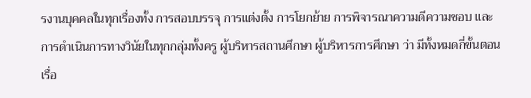รงานบุคคลในทุกเรื่องทั้ง การสอบบรรจุ การแต่งตั้ง การโยกย้าย การพิจารณาความดีความชอบ และการดำเนินการทางวินัยในทุกกลุ่มทั้งครู ผู้บริหารสถานศึกษา ผู้บริหารการศึกษา ว่า มีทั้งหมดกี่ขั้นตอน เรื่อ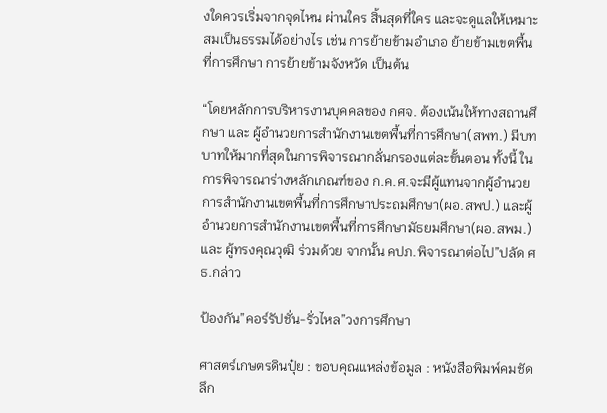งใดควรเริ่มจากจุดไหน ผ่านใคร สิ้นสุดที่ใคร และจะดูแลให้เหมาะสมเป็นธรรมได้อย่างไร เช่น การย้ายข้ามอำเภอ ย้ายข้ามเขตพื้นที่การศึกษา การย้ายข้ามจังหวัด เป็นต้น

“โดยหลักการบริหารงานบุคคลของ กศจ. ต้องเน้นให้ทางสถานศึกษา และ ผู้อำนวยการสำนักงานเขตพื้นที่การศึกษา(สพท.) มีบทบาทให้มากที่สุดในการพิจารณากลั่นกรองแต่ละขั้นตอน ทั้งนี้ ในการพิจารณาร่างหลักเกณฑ์ของ ก.ค.ศ.จะมีผู้แทนจากผู้อำนวยการสำนักงานเขตพื้นที่การศึกษาประถมศึกษา(ผอ.สพป.) และผู้อำนวยการสำนักงานเขตพื้นที่การศึกษามัธยมศึกษา(ผอ.สพม.) และ ผู้ทรงคุณวุฒิ ร่วมด้วย จากนั้น คปภ.พิจารณาต่อไป”ปลัด ศธ.กล่าว

ป้องกัน”คอร์รัปชั่น-รั่วไหล”วงการศึกษา

ศาสตร์เกษตรดินปุ๋ย : ขอบคุณแหล่งข้อมูล : หนังสือพิมพ์คมชัดลึก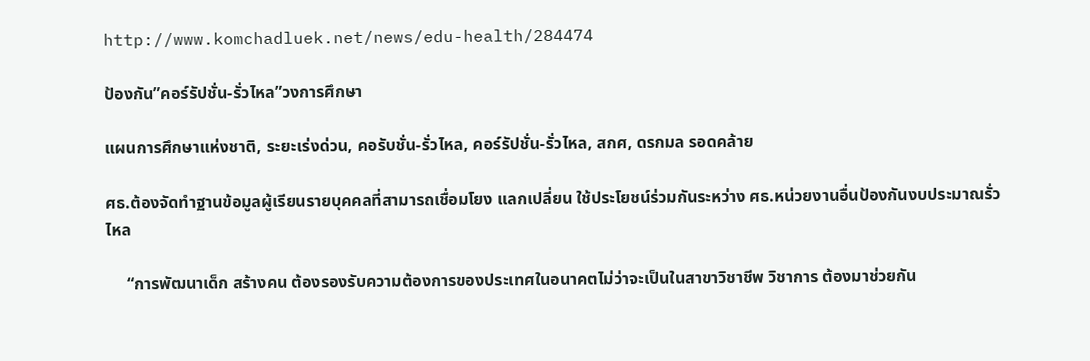http://www.komchadluek.net/news/edu-health/284474

ป้องกัน”คอร์รัปชั่น-รั่วไหล”วงการศึกษา

แผนการศึกษาแห่งชาติ, ระยะเร่งด่วน, คอรับชั่น-รั่วไหล, คอร์รัปชั่น-รั่วไหล, สกศ, ดรกมล รอดคล้าย

ศธ.ต้องจัดทำฐานข้อมูลผู้เรียนรายบุคคลที่สามารถเชื่อมโยง แลกเปลี่ยน ใช้ประโยชน์ร่วมกันระหว่าง ศธ.หน่วยงานอื่นป้องกันงบประมาณรั่วไหล

     “การพัฒนาเด็ก สร้างคน ต้องรองรับความต้องการของประเทศในอนาคตไม่ว่าจะเป็นในสาขาวิชาชีพ วิชาการ ต้องมาช่วยกัน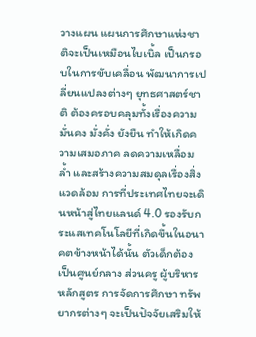วางแผน แผนการศึกษาแห่งชาติจะเป็นเหมือนไบเบิ้ล เป็นกรอบในการขับเคลื่อน พัฒนาการเปลี่ยนแปลงต่างๆ ยุทธศาสตร์ชาติ ต้องครอบคลุมทั้งเรื่องความมั่นคง มั่งคั่ง ยังยืน ทำให้เกิดความเสมอภาค ลดความเหลื่อมล้ำ และสร้างความสมดุลเรื่องสิ่งแวดล้อม การที่ประเทศไทยจะเดินหน้าสู่ไทยแลนด์ 4.0 รองรับกระแสเทคโนโลยีที่เกิดขึ้นในอนาคตข้างหน้าได้นั้น ตัวเด็กต้องเป็นศูนย์กลาง ส่วนครู ผู้บริหาร หลักสูตร การจัดการศึกษา ทรัพยากรต่างๆ จะเป็นปัจจัยเสริมให้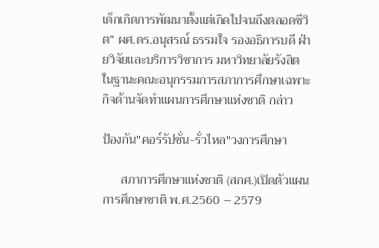เด็กเกิดการพัฒนาตั้งแต่เกิดไปจนถึงตลอดชีวิต” ผศ.ดร.อนุสรณ์ ธรรมใจ รองอธิการบดี ฝ่ายวิจัยและบริการวิชาการ มหาวิทยาลัยรังสิต ในฐานะคณะอนุกรรมการสภาการศึกษาเฉพาะกิจด้านจัดทำแผนการศึกษาแห่งชาติ กล่าว

ป้องกัน"คอร์รัปชั่น-รั่วไหล"วงการศึกษา

      สภาการศึกษาแห่งชาติ (สกศ.)เปิดตัวแผนการศึกษาชาติ พ.ศ.2560 – 2579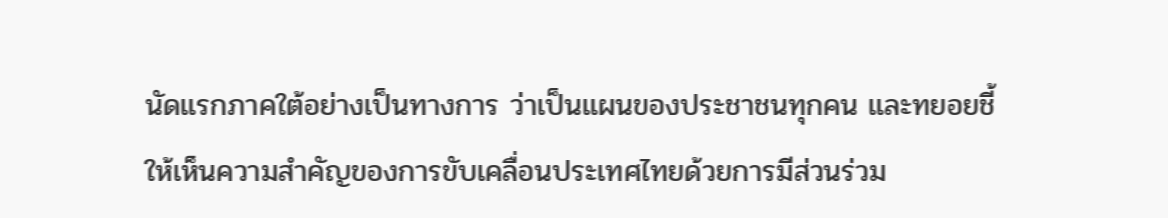นัดแรกภาคใต้อย่างเป็นทางการ ว่าเป็นแผนของประชาชนทุกคน และทยอยชี้ให้เห็นความสำคัญของการขับเคลื่อนประเทศไทยด้วยการมีส่วนร่วม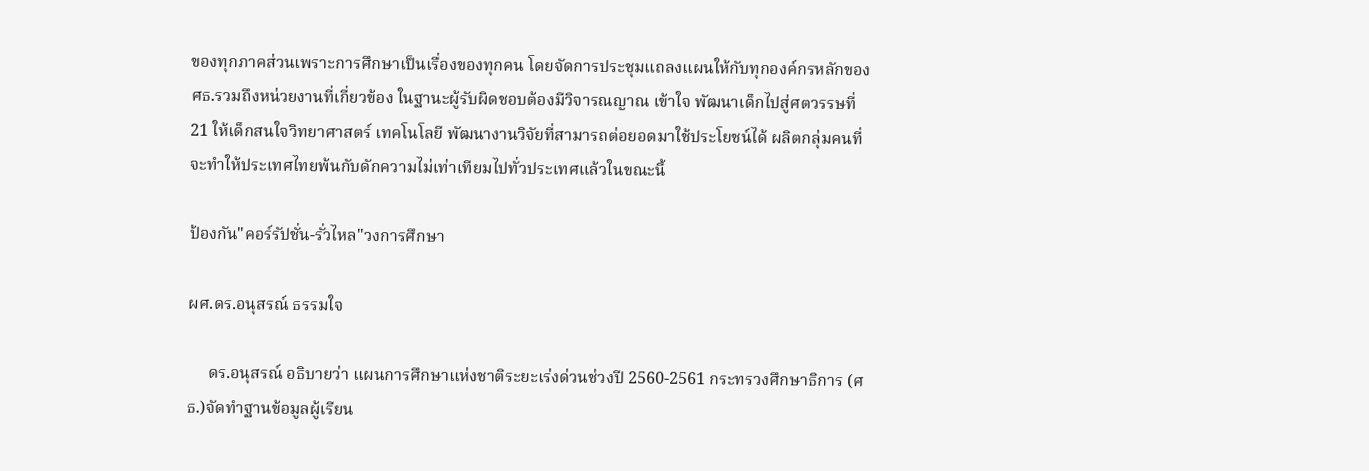ของทุกภาคส่วนเพราะการศึกษาเป็นเรื่องของทุกคน โดยจัดการประชุมแถลงแผนให้กับทุกองค์กรหลักของศธ.รวมถึงหน่วยงานที่เกี่ยวข้อง ในฐานะผู้รับผิดชอบต้องมีวิจารณญาณ เข้าใจ พัฒนาเด็กไปสู่ศตวรรษที่ 21 ให้เด็กสนใจวิทยาศาสตร์ เทคโนโลยี พัฒนางานวิจัยที่สามารถต่อยอดมาใช้ประโยชน์ได้ ผลิตกลุ่มคนที่จะทำให้ประเทศไทยพ้นกับดักความไม่เท่าเทียมไปทั่วประเทศแล้วในขณะนี้

ป้องกัน"คอร์รัปชั่น-รั่วไหล"วงการศึกษา

ผศ.ดร.อนุสรณ์ ธรรมใจ

     ดร.อนุสรณ์ อธิบายว่า แผนการศึกษาแห่งชาติระยะเร่งด่วนช่วงปี 2560-2561 กระทรวงศึกษาธิการ (ศธ.)จัดทำฐานข้อมูลผู้เรียน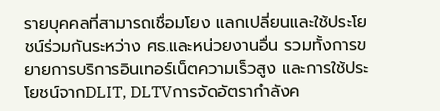รายบุคคลที่สามารถเชื่อมโยง แลกเปลี่ยนและใช้ประโยชน์ร่วมกันระหว่าง ศธ.และหน่วยงานอื่น รวมทั้งการขยายการบริการอินเทอร์เน็ตความเร็วสูง และการใช้ประโยชน์จากDLIT, DLTVการจัดอัตรากำลังค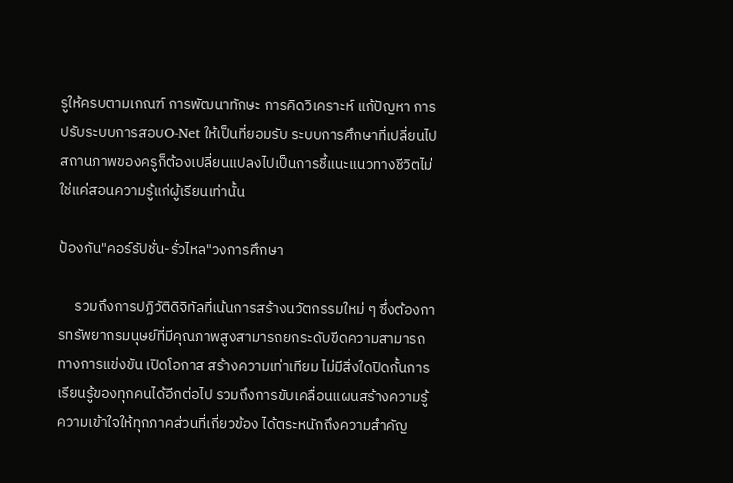รูให้ครบตามเกณฑ์ การพัฒนาทักษะ การคิดวิเคราะห์ แก้ปัญหา การปรับระบบการสอบO-Net ให้เป็นที่ยอมรับ ระบบการศึกษาที่เปลี่ยนไป สถานภาพของครูก็ต้องเปลี่ยนแปลงไปเป็นการชี้แนะแนวทางชีวิตไม่ใช่แค่สอนความรู้แก่ผู้เรียนเท่านั้น

ป้องกัน"คอร์รัปชั่น-รั่วไหล"วงการศึกษา

     รวมถึงการปฏิวัติดิจิทัลที่เน้นการสร้างนวัตกรรมใหม่ ๆ ซึ่งต้องการทรัพยากรมนุษย์ที่มีคุณภาพสูงสามารถยกระดับขีดความสามารถทางการแข่งขัน เปิดโอกาส สร้างความเท่าเทียม ไม่มีสิ่งใดปิดกั้นการเรียนรู้ของทุกคนได้อีกต่อไป รวมถึงการขับเคลื่อนแผนสร้างความรู้ความเข้าใจให้ทุกภาคส่วนที่เกี่ยวข้อง ได้ตระหนักถึงความสำคัญ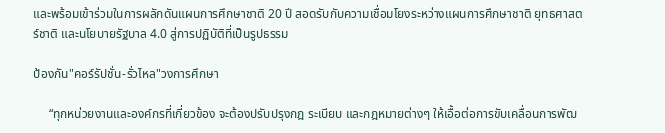และพร้อมเข้าร่วมในการผลักดันแผนการศึกษาชาติ 20 ปี สอดรับกับความเชื่อมโยงระหว่างแผนการศึกษาชาติ ยุทธศาสตร์ชาติ และนโยบายรัฐบาล 4.0 สู่การปฏิบัติที่เป็นรูปธรรม

ป้องกัน"คอร์รัปชั่น-รั่วไหล"วงการศึกษา

     “ทุกหน่วยงานและองค์กรที่เกี่ยวข้อง จะต้องปรับปรุงกฎ ระเบียบ และกฎหมายต่างๆ ให้เอื้อต่อการขับเคลื่อนการพัฒ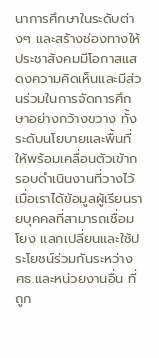นาการศึกษาในระดับต่างๆ และสร้างช่องทางให้ประชาสังคมมีโอกาสแสดงความคิดเห็นและมีส่วนร่วมในการจัดการศึกษาอย่างกว้างขวาง ทั้งระดับนโยบายและพื้นที่ ให้พร้อมเคลื่อนตัวเข้ากรอบดำเนินงานที่วางไว้ เมื่อเราได้ข้อมูลผู้เรียนรายบุคคลที่สามารถเชื่อมโยง แลกเปลี่ยนและใช้ประโยชน์ร่วมกันระหว่าง ศธ.และหน่วยงานอื่น ที่ถูก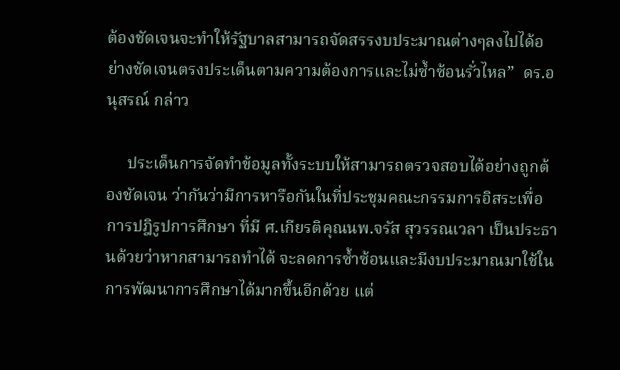ต้องชัดเจนจะทำให้รัฐบาลสามารถจัดสรรงบประมาณต่างๆลงไปได้อย่างชัดเจนตรงประเด็นตามความต้องการและไม่ซ้ำซ้อนรั่วไหล”  ดร.อนุสรณ์ กล่าว

     ประเด็นการจัดทำข้อมูลทั้งระบบให้สามารถตรวจสอบได้อย่างถูกต้องชัดเจน ว่ากันว่ามีการหารือกันในที่ประชุมคณะกรรมการอิสระเพื่อการปฎิรูปการศึกษา ที่มี ศ.เกียรติคุณนพ.จรัส สุวรรณเวลา เป็นประธานด้วยว่าหากสามารถทำได้ จะลดการซ้ำซ้อนและมีงบประมาณมาใช้ในการพัฒนาการศึกษาได้มากขึ้นอีกด้วย แต่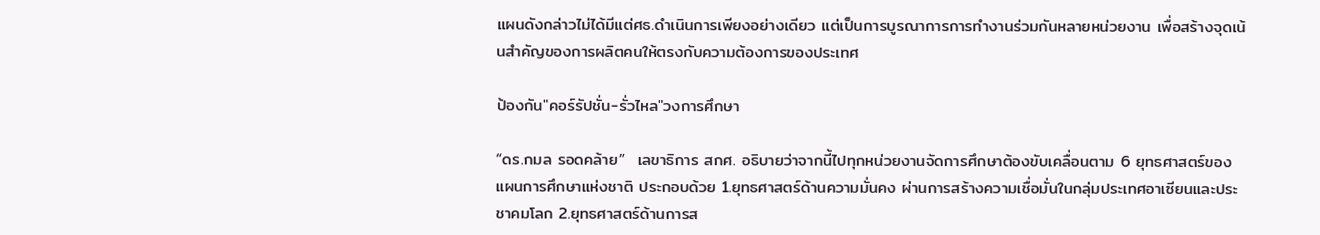แผนดังกล่าวไม่ได้มีแต่ศธ.ดำเนินการเพียงอย่างเดียว แต่เป็นการบูรณาการการทำงานร่วมกันหลายหน่วยงาน เพื่อสร้างจุดเน้นสำคัญของการผลิตคนให้ตรงกับความต้องการของประเทศ

ป้องกัน"คอร์รัปชั่น-รั่วไหล"วงการศึกษา

“ดร.กมล รอดคล้าย”  เลขาธิการ สกศ. อธิบายว่าจากนี้ไปทุกหน่วยงานจัดการศึกษาต้องขับเคลื่อนตาม 6 ยุทธศาสตร์ของแผนการศึกษาแห่งชาติ ประกอบด้วย 1.ยุทธศาสตร์ด้านความมั่นคง ผ่านการสร้างความเชื่อมั่นในกลุ่มประเทศอาเซียนและประชาคมโลก 2.ยุทธศาสตร์ด้านการส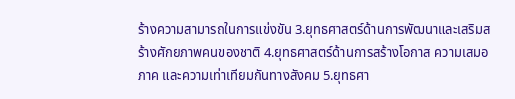ร้างความสามารถในการแข่งขัน 3.ยุทธศาสตร์ด้านการพัฒนาและเสริมสร้างศักยภาพคนของชาติ 4.ยุทธศาสตร์ด้านการสร้างโอกาส ความเสมอภาค และความเท่าเทียมกันทางสังคม 5.ยุทธศา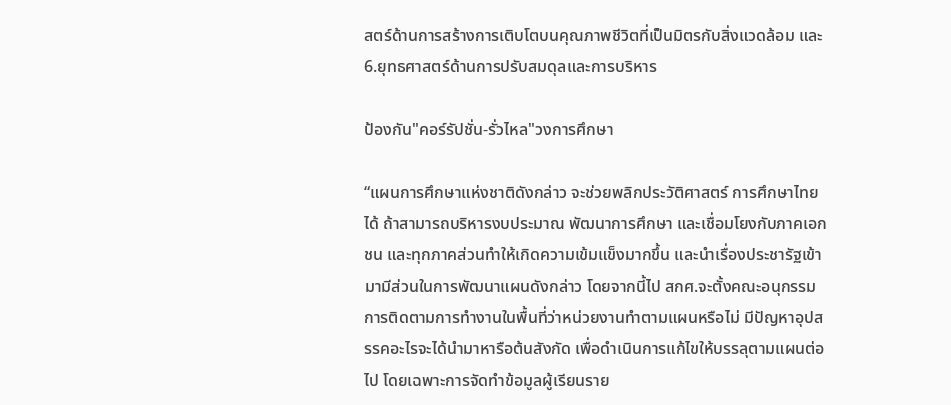สตร์ด้านการสร้างการเติบโตบนคุณภาพชีวิตที่เป็นมิตรกับสิ่งแวดล้อม และ6.ยุทธศาสตร์ด้านการปรับสมดุลและการบริหาร

ป้องกัน"คอร์รัปชั่น-รั่วไหล"วงการศึกษา

“แผนการศึกษาแห่งชาติดังกล่าว จะช่วยพลิกประวัติศาสตร์ การศึกษาไทยได้ ถ้าสามารถบริหารงบประมาณ พัฒนาการศึกษา และเชื่อมโยงกับภาคเอกชน และทุกภาคส่วนทำให้เกิดความเข้มแข็งมากขึ้น และนำเรื่องประชารัฐเข้ามามีส่วนในการพัฒนาแผนดังกล่าว โดยจากนี้ไป สกศ.จะตั้งคณะอนุกรรมการติดตามการทำงานในพื้นที่ว่าหน่วยงานทำตามแผนหรือไม่ มีปัญหาอุปสรรคอะไรจะได้นำมาหารือต้นสังกัด เพื่อดำเนินการแก้ไขให้บรรลุตามแผนต่อไป โดยเฉพาะการจัดทำข้อมูลผู้เรียนราย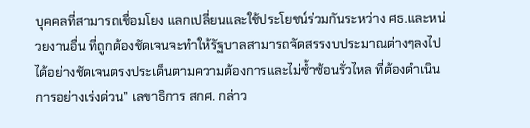บุคคลที่สามารถเชื่อมโยง แลกเปลี่ยนและใช้ประโยชน์ร่วมกันระหว่าง ศธ.และหน่วยงานอื่น ที่ถูกต้องชัดเจนจะทำให้รัฐบาลสามารถจัดสรรงบประมาณต่างๆลงไปได้อย่างชัดเจนตรงประเด็นตามความต้องการและไม่ซ้ำซ้อนรั่วไหล ที่ต้องดำเนินการอย่างเร่งด่วน” เลขาธิการ สกศ. กล่าว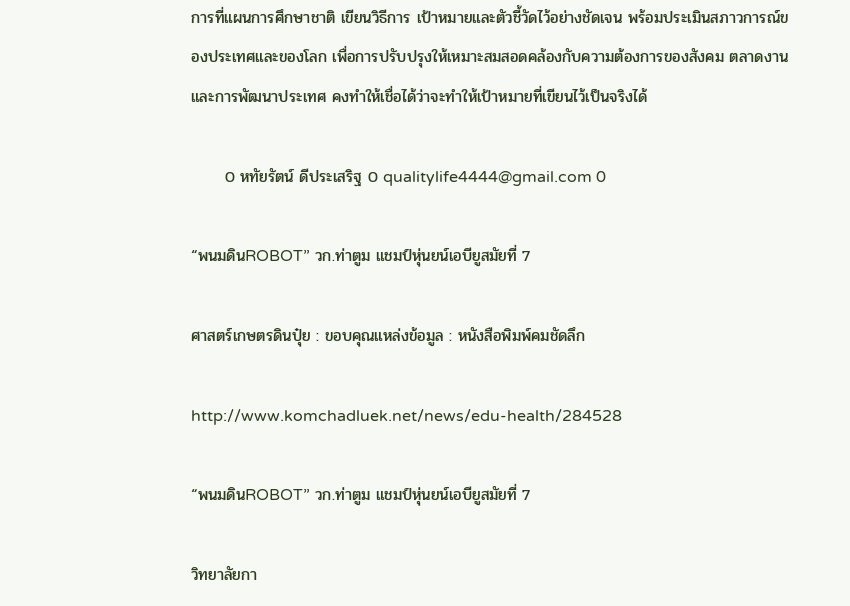การที่แผนการศึกษาชาติ เขียนวิธีการ เป้าหมายและตัวชี้วัดไว้อย่างชัดเจน พร้อมประเมินสภาวการณ์ของประเทศและของโลก เพื่อการปรับปรุงให้เหมาะสมสอดคล้องกับความต้องการของสังคม ตลาดงาน และการพัฒนาประเทศ คงทำให้เชื่อได้ว่าจะทำให้เป้าหมายที่เขียนไว้เป็นจริงได้

      0 หทัยรัตน์ ดีประเสริฐ 0 qualitylife4444@gmail.com 0

“พนมดินROBOT” วก.ท่าตูม แชมป์หุ่นยน์เอบียูสมัยที่ 7

ศาสตร์เกษตรดินปุ๋ย : ขอบคุณแหล่งข้อมูล : หนังสือพิมพ์คมชัดลึก

http://www.komchadluek.net/news/edu-health/284528

“พนมดินROBOT” วก.ท่าตูม แชมป์หุ่นยน์เอบียูสมัยที่ 7

วิทยาลัยกา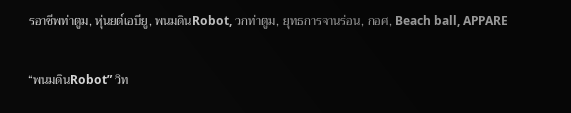รอาชีพท่าตูม, หุ่นยต์เอบียู, พนมดินRobot, วกท่าตูม, ยุทธการจานร่อน, กอศ, Beach ball, APPARE

“พนมดินRobot” วิท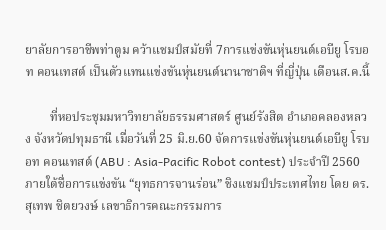ยาลัยการอาชีพท่าตูม คว้าแชมป์สมัยที่ 7การแข่งขันหุ่นยนต์เอบียู โรบอท คอนเทสต์ เป็นตัวแทนแข่งขันหุ่นยนต์นานาชาติฯ ที่ญี่ปุ่น เดือนส.ค.นี้

        ที่หอประชุมมหาวิทยาลัยธรรมศาสตร์ ศูนย์รังสิต อำเภอคลองหลวง จังหวัดปทุมธานี เมื่อวันที่ 25 มิ.ย.60 จัดการแข่งขันหุ่นยนต์เอบียู โรบอท คอนเทสต์ (ABU : Asia-Pacific Robot contest) ประจำปี 2560 ภายใต้ชื่อการแข่งขัน “ยุทธการจานร่อน” ชิงแชมป์ประเทศไทย โดย ดร.สุเทพ ชิตยวงษ์ เลขาธิการคณะกรรมการ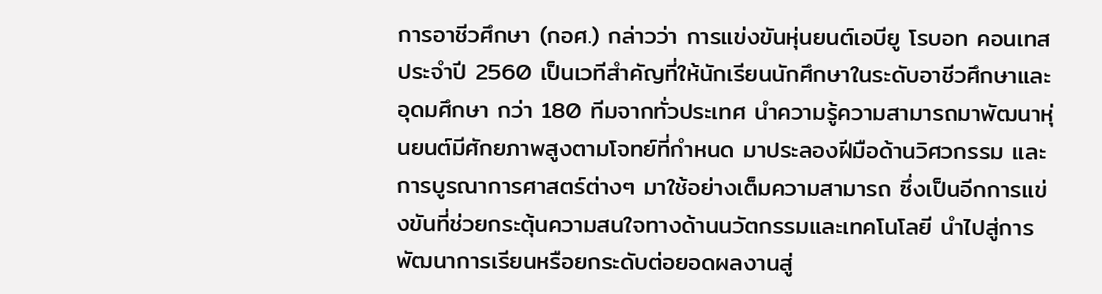การอาชีวศึกษา (กอศ.) กล่าวว่า การแข่งขันหุ่นยนต์เอบียู โรบอท คอนเทส ประจำปี 2560 เป็นเวทีสำคัญที่ให้นักเรียนนักศึกษาในระดับอาชีวศึกษาและอุดมศึกษา กว่า 180 ทีมจากทั่วประเทศ นำความรู้ความสามารถมาพัฒนาหุ่นยนต์มีศักยภาพสูงตามโจทย์ที่กำหนด มาประลองฝีมือด้านวิศวกรรม และการบูรณาการศาสตร์ต่างๆ มาใช้อย่างเต็มความสามารถ ซึ่งเป็นอีกการแข่งขันที่ช่วยกระตุ้นความสนใจทางด้านนวัตกรรมและเทคโนโลยี นำไปสู่การพัฒนาการเรียนหรือยกระดับต่อยอดผลงานสู่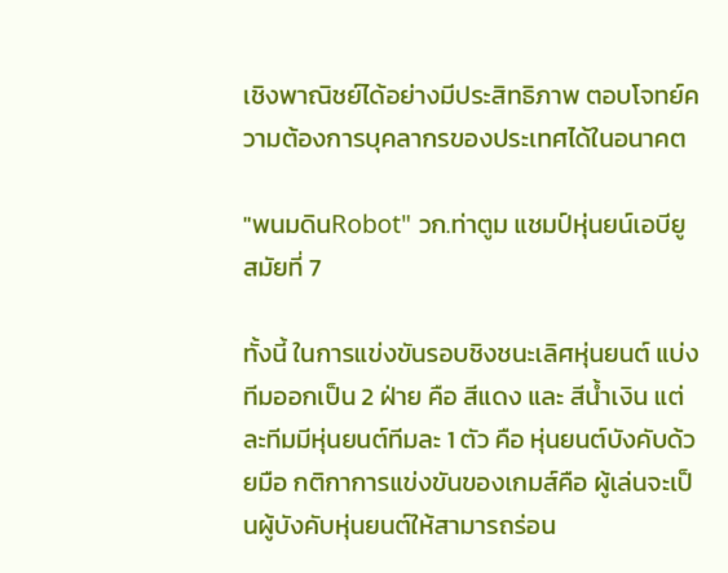เชิงพาณิชย์ได้อย่างมีประสิทธิภาพ ตอบโจทย์ความต้องการบุคลากรของประเทศได้ในอนาคต

"พนมดินRobot" วก.ท่าตูม แชมป์หุ่นยน์เอบียูสมัยที่ 7

ทั้งนี้ ในการแข่งขันรอบชิงชนะเลิศหุ่นยนต์ แบ่งทีมออกเป็น 2 ฝ่าย คือ สีแดง และ สีน้ำเงิน แต่ละทีมมีหุ่นยนต์ทีมละ 1 ตัว คือ หุ่นยนต์บังคับด้วยมือ กติกาการแข่งขันของเกมส์คือ ผู้เล่นจะเป็นผู้บังคับหุ่นยนต์ให้สามารถร่อน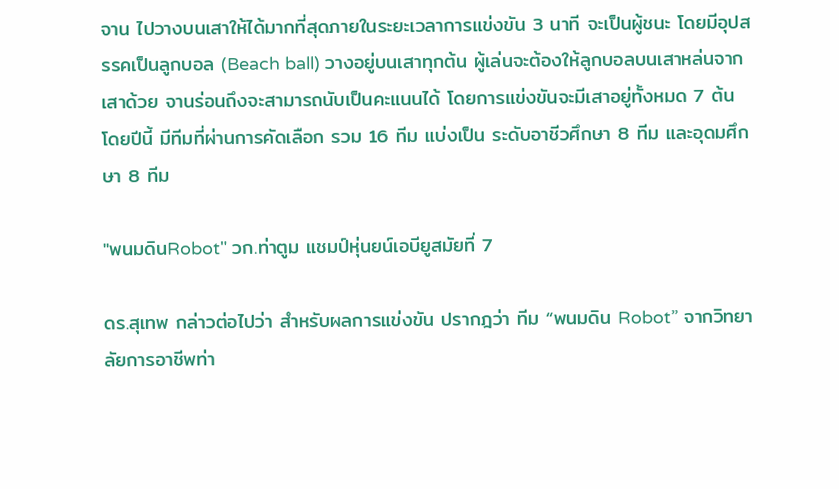จาน ไปวางบนเสาให้ได้มากที่สุดภายในระยะเวลาการแข่งขัน 3 นาที จะเป็นผู้ชนะ โดยมีอุปสรรคเป็นลูกบอล (Beach ball) วางอยู่บนเสาทุกต้น ผู้เล่นจะต้องให้ลูกบอลบนเสาหล่นจากเสาด้วย จานร่อนถึงจะสามารถนับเป็นคะแนนได้ โดยการแข่งขันจะมีเสาอยู่ทั้งหมด 7 ต้น โดยปีนี้ มีทีมที่ผ่านการคัดเลือก รวม 16 ทีม แบ่งเป็น ระดับอาชีวศึกษา 8 ทีม และอุดมศึกษา 8 ทีม

"พนมดินRobot" วก.ท่าตูม แชมป์หุ่นยน์เอบียูสมัยที่ 7

ดร.สุเทพ กล่าวต่อไปว่า สำหรับผลการแข่งขัน ปรากฎว่า ทีม “พนมดิน Robot” จากวิทยาลัยการอาชีพท่า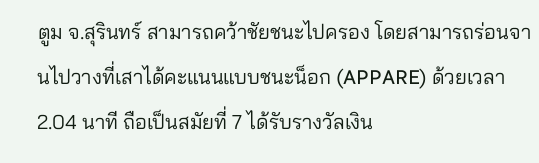ตูม จ.สุรินทร์ สามารถคว้าชัยชนะไปครอง โดยสามารถร่อนจานไปวางที่เสาได้คะแนนแบบชนะน็อก (APPARE) ด้วยเวลา 2.04 นาที ถือเป็นสมัยที่ 7 ได้รับรางวัลเงิน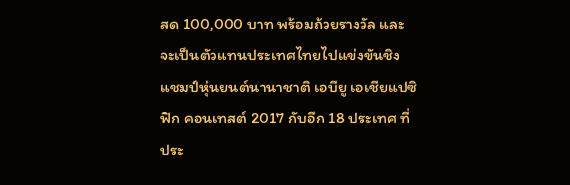สด 100,000 บาท พร้อมถ้วยรางวัล และจะเป็นตัวแทนประเทศไทยไปแข่งขันชิงแชมป์หุ่นยนต์นานาชาติ เอบียู เอเชียแปซิฟิก คอนเทสต์ 2017 กับอีก 18 ประเทศ ที่ประ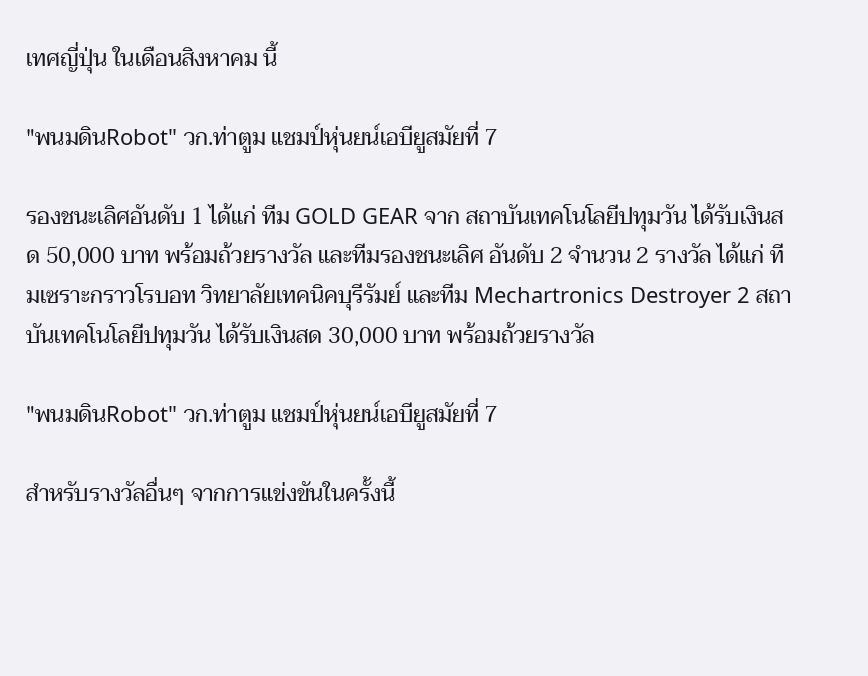เทศญี่ปุ่น ในเดือนสิงหาคม นี้

"พนมดินRobot" วก.ท่าตูม แชมป์หุ่นยน์เอบียูสมัยที่ 7

รองชนะเลิศอันดับ 1 ได้แก่ ทีม GOLD GEAR จาก สถาบันเทคโนโลยีปทุมวัน ได้รับเงินสด 50,000 บาท พร้อมถ้วยรางวัล และทีมรองชนะเลิศ อันดับ 2 จำนวน 2 รางวัล ได้แก่ ทีมเซราะกราวโรบอท วิทยาลัยเทคนิคบุรีรัมย์ และทีม Mechartronics Destroyer 2 สถาบันเทคโนโลยีปทุมวัน ได้รับเงินสด 30,000 บาท พร้อมถ้วยรางวัล

"พนมดินRobot" วก.ท่าตูม แชมป์หุ่นยน์เอบียูสมัยที่ 7

สำหรับรางวัลอื่นๆ จากการแข่งขันในครั้งนี้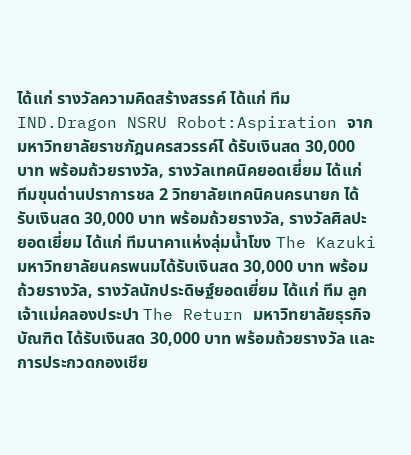ได้แก่ รางวัลความคิดสร้างสรรค์ ได้แก่ ทีม IND.Dragon NSRU Robot:Aspiration จากมหาวิทยาลัยราชภัฎนครสวรรค์ไ ด้รับเงินสด 30,000 บาท พร้อมถ้วยรางวัล, รางวัลเทคนิคยอดเยี่ยม ได้แก่ ทีมขุนด่านปราการชล 2 วิทยาลัยเทคนิคนครนายก ได้รับเงินสด 30,000 บาท พร้อมถ้วยรางวัล, รางวัลศิลปะยอดเยี่ยม ได้แก่ ทีมนาคาแห่งลุ่มน้ำโขง The Kazuki มหาวิทยาลัยนครพนมได้รับเงินสด 30,000 บาท พร้อมถ้วยรางวัล, รางวัลนักประดิษฐ์ยอดเยี่ยม ได้แก่ ทีม ลูกเจ้าแม่คลองประปา The Return มหาวิทยาลัยธุรกิจบัณฑิต ได้รับเงินสด 30,000 บาท พร้อมถ้วยรางวัล และการประกวดกองเชีย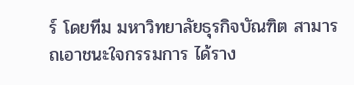ร์ โดยทีม มหาวิทยาลัยธุรกิจบัณฑิต สามารถเอาชนะใจกรรมการ ได้ราง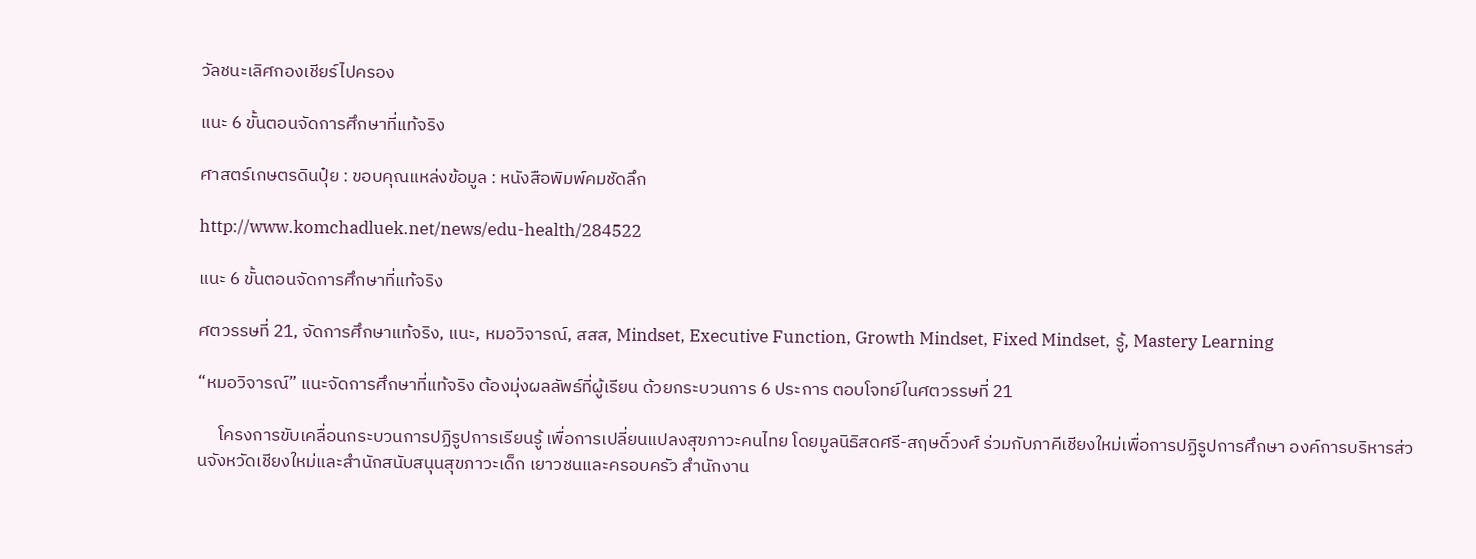วัลชนะเลิศกองเชียร์ไปครอง

แนะ 6 ขั้นตอนจัดการศึกษาที่แท้จริง

ศาสตร์เกษตรดินปุ๋ย : ขอบคุณแหล่งข้อมูล : หนังสือพิมพ์คมชัดลึก

http://www.komchadluek.net/news/edu-health/284522

แนะ 6 ขั้นตอนจัดการศึกษาที่แท้จริง

ศตวรรษที่ 21, จัดการศึกษาแท้จริง, แนะ, หมอวิจารณ์, สสส, Mindset, Executive Function, Growth Mindset, Fixed Mindset, รู้, Mastery Learning

“หมอวิจารณ์” แนะจัดการศึกษาที่แท้จริง ต้องมุ่งผลลัพธ์ที่ผู้เรียน ด้วยกระบวนการ 6 ประการ ตอบโจทย์ในศตวรรษที่ 21

     โครงการขับเคลื่อนกระบวนการปฏิรูปการเรียนรู้ เพื่อการเปลี่ยนแปลงสุขภาวะคนไทย โดยมูลนิธิสดศรี-สฤษดิ์วงศ์ ร่วมกับภาคีเชียงใหม่เพื่อการปฏิรูปการศึกษา องค์การบริหารส่วนจังหวัดเชียงใหม่และสำนักสนับสนุนสุขภาวะเด็ก เยาวชนและครอบครัว สำนักงาน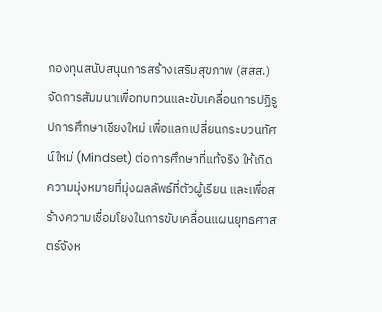กองทุนสนับสนุนการสร้างเสริมสุขภาพ (สสส.) จัดการสัมมนาเพื่อทบทวนและขับเคลื่อนการปฏิรูปการศึกษาเชียงใหม่ เพื่อแลกเปลี่ยนกระบวนทัศน์ใหม่ (Mindset) ต่อการศึกษาที่แท้จริง ให้เกิดความมุ่งหมายที่มุ่งผลลัพธ์ที่ตัวผู้เรียน และเพื่อสร้างความเชื่อมโยงในการขับเคลื่อนแผนยุทธศาสตร์จังห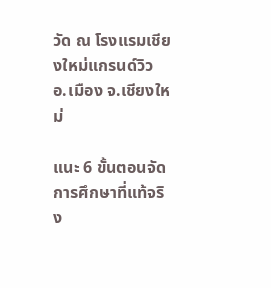วัด ณ โรงแรมเชียงใหม่แกรนด์วิว อ.เมือง จ.เชียงใหม่

แนะ 6 ขั้นตอนจัดการศึกษาที่แท้จริง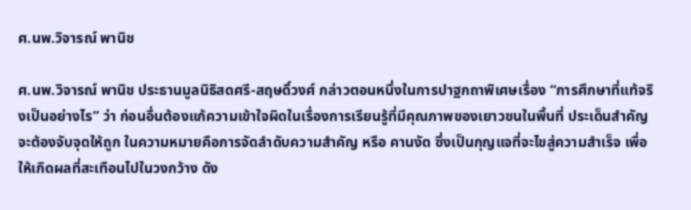ศ.นพ.วิจารณ์ พานิช

ศ.นพ.วิจารณ์ พานิช ประธานมูลนิธิสดศรี-สฤษดิ์วงศ์ กล่าวตอนหนึ่งในการปาฐกถาพิเศษเรื่อง “การศึกษาที่แท้จริงเป็นอย่างไร” ว่า ก่อนอื่นต้องแก้ความเข้าใจผิดในเรื่องการเรียนรู้ที่มีคุณภาพของเยาวชนในพื้นที่ ประเด็นสำคัญจะต้องจับจุดให้ถูก ในความหมายคือการจัดลำดับความสำคัญ หรือ คานงัด ซึ่งเป็นกุญแจที่จะไขสู่ความสำเร็จ เพื่อให้เกิดผลที่สะเทือนไปในวงกว้าง ดัง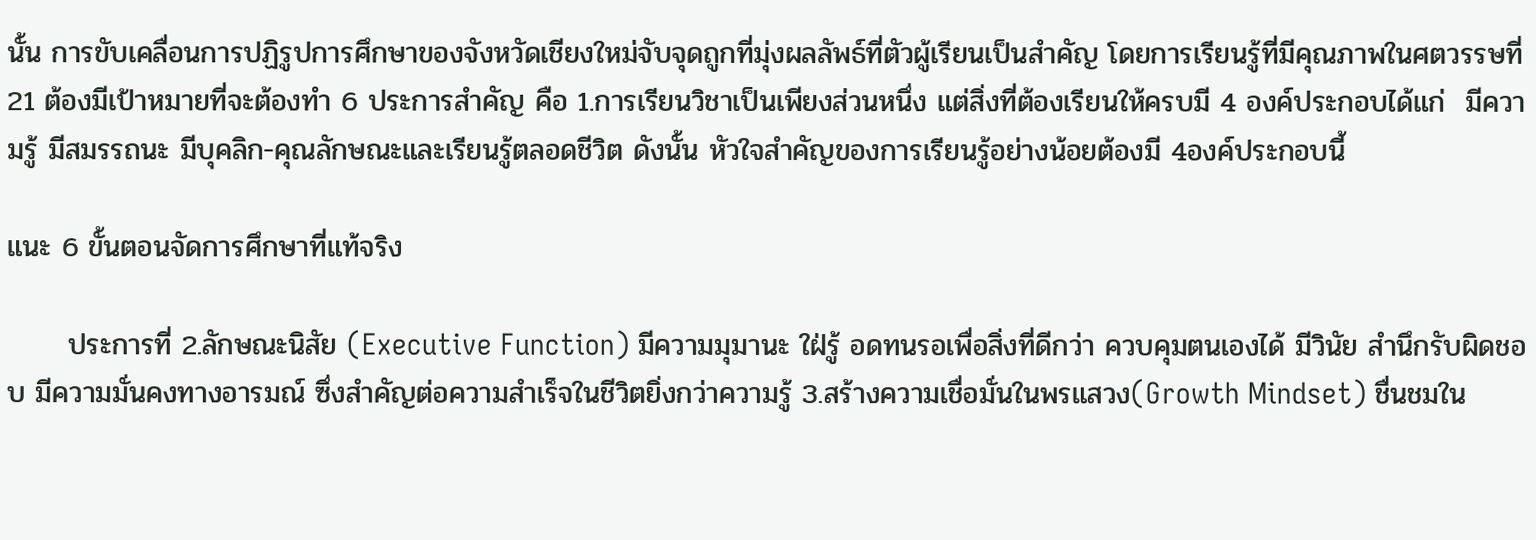นั้น การขับเคลื่อนการปฏิรูปการศึกษาของจังหวัดเชียงใหม่จับจุดถูกที่มุ่งผลลัพธ์ที่ตัวผู้เรียนเป็นสำคัญ โดยการเรียนรู้ที่มีคุณภาพในศตวรรษที่ 21 ต้องมีเป้าหมายที่จะต้องทำ 6 ประการสำคัญ คือ 1.การเรียนวิชาเป็นเพียงส่วนหนึ่ง แต่สิ่งที่ต้องเรียนให้ครบมี 4 องค์ประกอบได้แก่  มีความรู้ มีสมรรถนะ มีบุคลิก-คุณลักษณะและเรียนรู้ตลอดชีวิต ดังนั้น หัวใจสำคัญของการเรียนรู้อย่างน้อยต้องมี 4องค์ประกอบนี้

แนะ 6 ขั้นตอนจัดการศึกษาที่แท้จริง

      ประการที่ 2.ลักษณะนิสัย (Executive Function) มีความมุมานะ ใฝ่รู้ อดทนรอเพื่อสิ่งที่ดีกว่า ควบคุมตนเองได้ มีวินัย สำนึกรับผิดชอบ มีความมั่นคงทางอารมณ์ ซึ่งสำคัญต่อความสำเร็จในชีวิตยิ่งกว่าความรู้ 3.สร้างความเชื่อมั่นในพรแสวง(Growth Mindset) ชื่นชมใน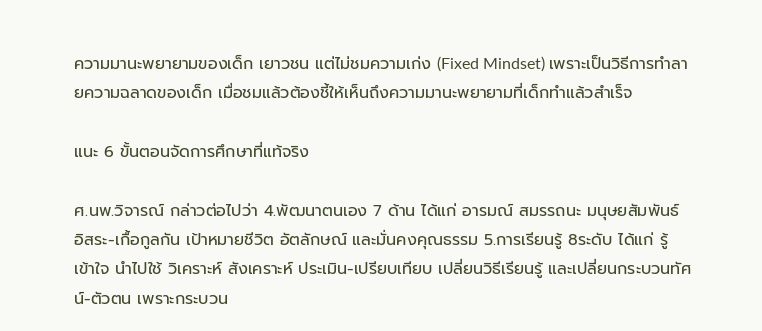ความมานะพยายามของเด็ก เยาวชน แต่ไม่ชมความเก่ง (Fixed Mindset) เพราะเป็นวิธีการทำลายความฉลาดของเด็ก เมื่อชมแล้วต้องชี้ให้เห็นถึงความมานะพยายามที่เด็กทำแล้วสำเร็จ

แนะ 6 ขั้นตอนจัดการศึกษาที่แท้จริง

ศ.นพ.วิจารณ์ กล่าวต่อไปว่า 4.พัฒนาตนเอง 7 ด้าน ได้แก่ อารมณ์ สมรรถนะ มนุษยสัมพันธ์ อิสระ-เกื้อกูลกัน เป้าหมายชีวิต อัตลักษณ์ และมั่นคงคุณธรรม 5.การเรียนรู้ 8ระดับ ได้แก่ รู้ เข้าใจ นำไปใช้ วิเคราะห์ สังเคราะห์ ประเมิน-เปรียบเทียบ เปลี่ยนวิธีเรียนรู้ และเปลี่ยนกระบวนทัศน์-ตัวตน เพราะกระบวน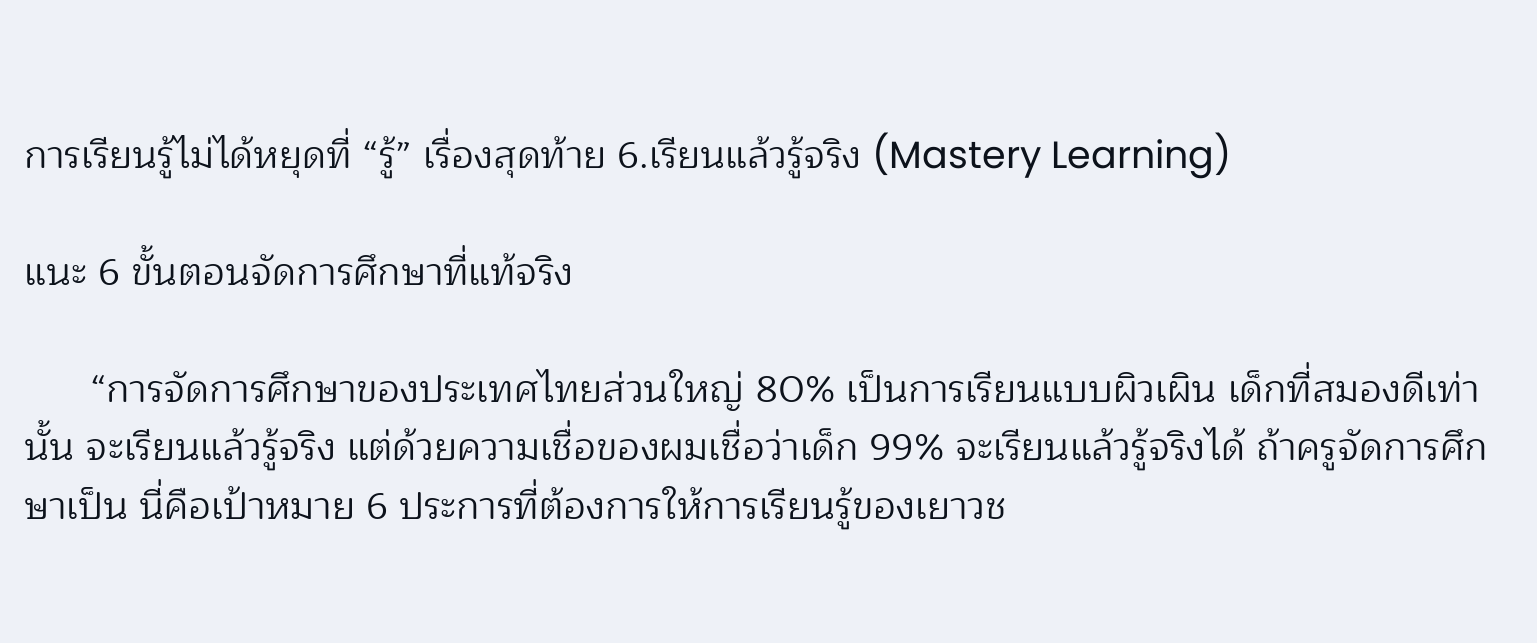การเรียนรู้ไม่ได้หยุดที่ “รู้” เรื่องสุดท้าย 6.เรียนแล้วรู้จริง (Mastery Learning)

แนะ 6 ขั้นตอนจัดการศึกษาที่แท้จริง

      “การจัดการศึกษาของประเทศไทยส่วนใหญ่ 80% เป็นการเรียนแบบผิวเผิน เด็กที่สมองดีเท่านั้น จะเรียนแล้วรู้จริง แต่ด้วยความเชื่อของผมเชื่อว่าเด็ก 99% จะเรียนแล้วรู้จริงได้ ถ้าครูจัดการศึกษาเป็น นี่คือเป้าหมาย 6 ประการที่ต้องการให้การเรียนรู้ของเยาวช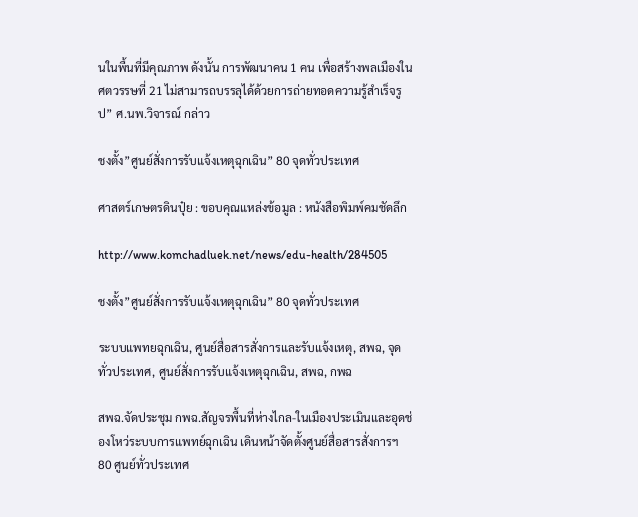นในพื้นที่มีคุณภาพ ดังนั้น การพัฒนาคน 1 คน เพื่อสร้างพลเมืองในศตวรรษที่ 21 ไม่สามารถบรรลุได้ด้วยการถ่ายทอดความรู้สำเร็จรูป” ศ.นพ.วิจารณ์ กล่าว

ชงตั้ง”ศูนย์สั่งการรับแจ้งเหตุฉุกเฉิน” 80 จุดทั่วประเทศ

ศาสตร์เกษตรดินปุ๋ย : ขอบคุณแหล่งข้อมูล : หนังสือพิมพ์คมชัดลึก

http://www.komchadluek.net/news/edu-health/284505

ชงตั้ง”ศูนย์สั่งการรับแจ้งเหตุฉุกเฉิน” 80 จุดทั่วประเทศ

ระบบแพทยฉุกเฉิน, ศูนย์สื่อสารสั่งการและรับแจ้งเหตุ, สพฉ, จุดทั่วประเทศ, ศูนย์สั่งการรับแจ้งเหตุฉุกเฉิน, สพฉ, กพฉ

สพฉ.จัดประชุม กพฉ.สัญจรพื้นที่ห่างไกล-ในเมืองประเมินและอุดช่องโหว่ระบบการแพทย์ฉุกเฉิน เดินหน้าจัดตั้งศูนย์สื่อสารสั่งการฯ 80 ศูนย์ทั่วประเทศ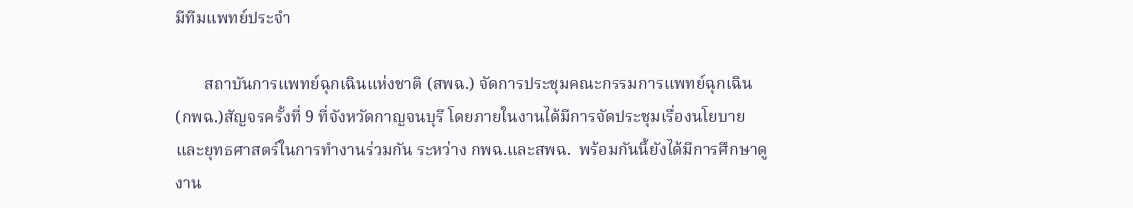มีทีมแพทย์ประจำ

       สถาบันการแพทย์ฉุกเฉินแห่งชาติ (สพฉ.) จัดการประชุมคณะกรรมการแพทย์ฉุกเฉิน (กพฉ.)สัญจรครั้งที่ 9 ที่จังหวัดกาญจนบุรี โดยภายในงานได้มีการจัดประชุมเรื่องนโยบายและยุทธศาสตร์ในการทำงานร่วมกัน ระหว่าง กพฉ.และสพฉ.  พร้อมกันนี้ยังได้มีการศึกษาดูงาน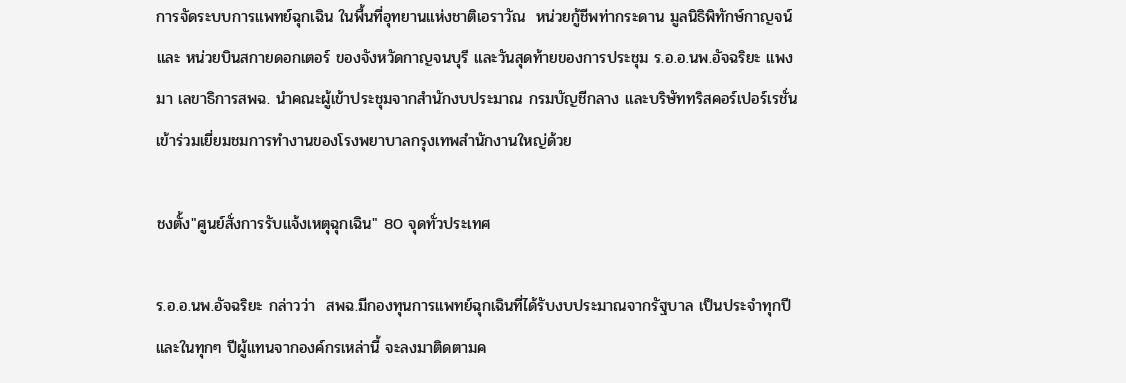การจัดระบบการแพทย์ฉุกเฉิน ในพื้นที่อุทยานแห่งชาติเอราวัณ  หน่วยกู้ชีพท่ากระดาน มูลนิธิพิทักษ์กาญจน์ และ หน่วยบินสกายดอกเตอร์ ของจังหวัดกาญจนบุรี และวันสุดท้ายของการประชุม ร.อ.อ.นพ.อัจฉริยะ แพงมา เลขาธิการสพฉ. นำคณะผู้เข้าประชุมจากสำนักงบประมาณ กรมบัญชีกลาง และบริษัททริสคอร์เปอร์เรชั่น เข้าร่วมเยี่ยมชมการทำงานของโรงพยาบาลกรุงเทพสำนักงานใหญ่ด้วย

ชงตั้ง"ศูนย์สั่งการรับแจ้งเหตุฉุกเฉิน" 80 จุดทั่วประเทศ

ร.อ.อ.นพ.อัจฉริยะ กล่าวว่า  สพฉ.มีกองทุนการแพทย์ฉุกเฉินที่ได้รับงบประมาณจากรัฐบาล เป็นประจำทุกปี และในทุกๆ ปีผู้แทนจากองค์กรเหล่านี้ จะลงมาติดตามค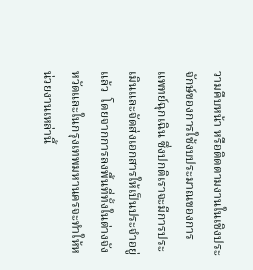วามคืบหน้า หรือติดตามงานในเชิงประจักษ์ของการใช้งบประมาณของการแพทย์ฉุกเฉิน ซึ่งปกติเราจะมีการประเมินและจัดส่งเอกสารให้เป็นประจำอยู่แล้ว  โดยจากการลงพื้นที่ทั้งในต่างจังหวัดและในกรุงเทพมหานครจะทำให้หน่วยงานเหล่านี้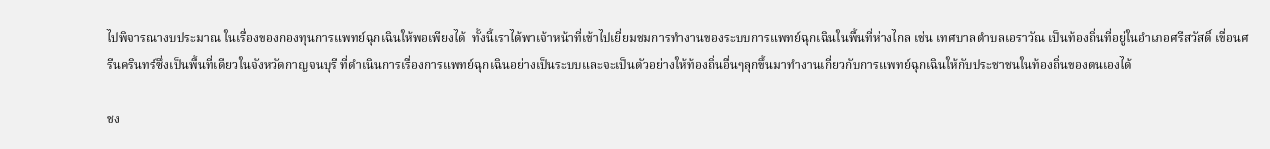ไปพิจารณางบประมาณ ในเรื่องของกองทุนการแพทย์ฉุกเฉินให้พอเพียงได้  ทั้งนี้เราได้พาเจ้าหน้าที่เข้าไปเยี่ยมชมการทำงานของระบบการแพทย์ฉุกเฉินในพื้นที่ห่างไกล เช่น เทศบาลตำบลเอราวัณ เป็นท้องถิ่นที่อยู่ในอำเภอศรีสวัสดิ์ เขื่อนศรีนครินทร์ซึ่งเป็นพื้นที่เดียวในจังหวัดกาญจนบุรี ที่ดำเนินการเรื่องการแพทย์ฉุกเฉินอย่างเป็นระบบและจะเป็นตัวอย่างให้ท้องถิ่นอื่นๆลุกขึ้นมาทำงานเกี่ยวกับการแพทย์ฉุกเฉินให้กับประชาชนในท้องถิ่นของตนเองได้

ชง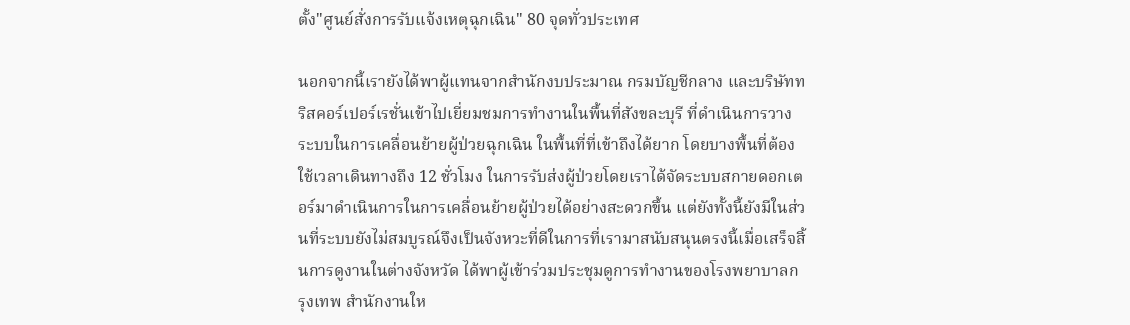ตั้ง"ศูนย์สั่งการรับแจ้งเหตุฉุกเฉิน" 80 จุดทั่วประเทศ

นอกจากนี้เรายังได้พาผู้แทนจากสำนักงบประมาณ กรมบัญชีกลาง และบริษัททริสคอร์เปอร์เรชั่นเข้าไปเยี่ยมชมการทำงานในพื้นที่สังขละบุรี ที่ดำเนินการวางระบบในการเคลื่อนย้ายผู้ป่วยฉุกเฉิน ในพื้นที่ที่เข้าถึงได้ยาก โดยบางพื้นที่ต้องใช้เวลาเดินทางถึง 12 ชั่วโมง ในการรับส่งผู้ป่วยโดยเราได้จัดระบบสกายดอกเตอร์มาดำเนินการในการเคลื่อนย้ายผู้ป่วยได้อย่างสะดวกขึ้น แต่ยังทั้งนี้ยังมีในส่วนที่ระบบยังไม่สมบูรณ์จึงเป็นจังหวะที่ดีในการที่เรามาสนับสนุนตรงนี้เมื่อเสร็จสิ้นการดูงานในต่างจังหวัด ได้พาผู้เข้าร่วมประชุมดูการทำงานของโรงพยาบาลกรุงเทพ สำนักงานให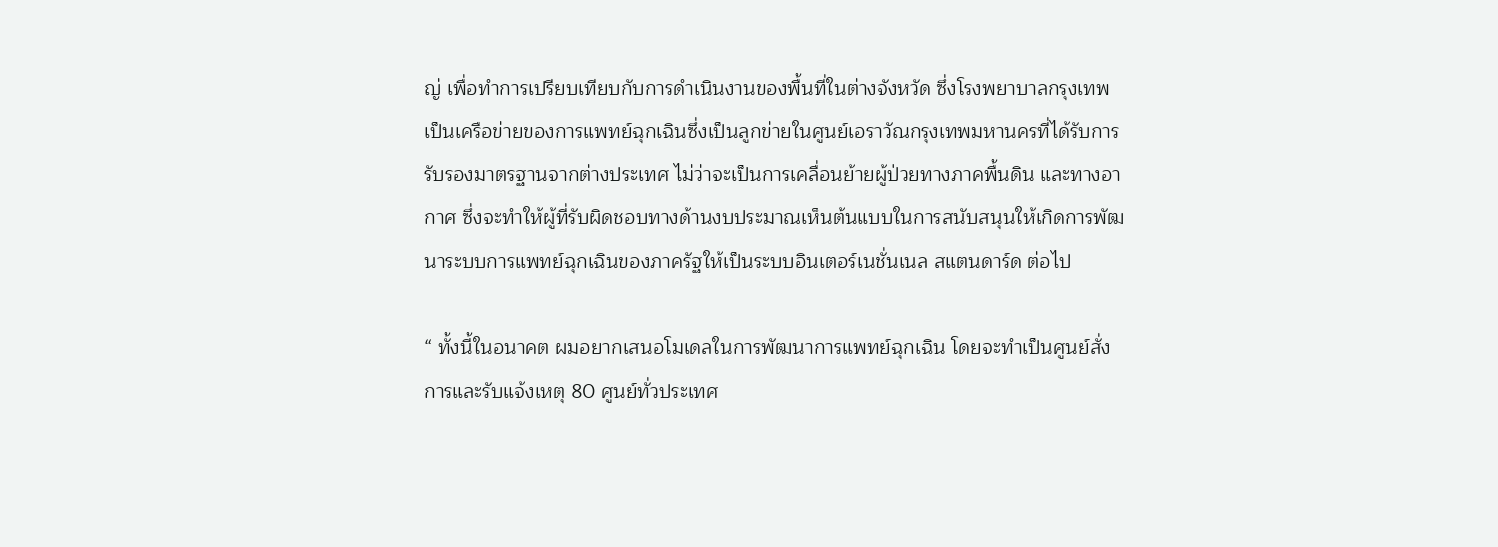ญ่ เพื่อทำการเปรียบเทียบกับการดำเนินงานของพื้นที่ในต่างจังหวัด ซึ่งโรงพยาบาลกรุงเทพเป็นเครือข่ายของการแพทย์ฉุกเฉินซึ่งเป็นลูกข่ายในศูนย์เอราวัณกรุงเทพมหานครที่ได้รับการรับรองมาตรฐานจากต่างประเทศ ไม่ว่าจะเป็นการเคลื่อนย้ายผู้ป่วยทางภาคพื้นดิน และทางอากาศ ซึ่งจะทำให้ผู้ที่รับผิดชอบทางด้านงบประมาณเห็นต้นแบบในการสนับสนุนให้เกิดการพัฒนาระบบการแพทย์ฉุกเฉินของภาครัฐให้เป็นระบบอินเตอร์เนชั่นเนล สแตนดาร์ด ต่อไป

“ ทั้งนี้ในอนาคต ผมอยากเสนอโมเดลในการพัฒนาการแพทย์ฉุกเฉิน โดยจะทำเป็นศูนย์สั่งการและรับแจ้งเหตุ 80 ศูนย์ทั่วประเทศ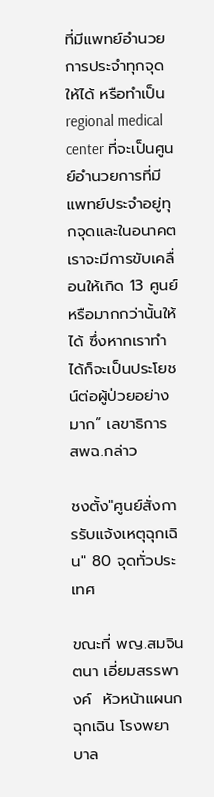ที่มีแพทย์อำนวยการประจำทุกจุดให้ได้ หรือทำเป็น regional medical center ที่จะเป็นศูนย์อำนวยการที่มีแพทย์ประจำอยู่ทุกจุดและในอนาคตเราจะมีการขับเคลื่อนให้เกิด 13 ศูนย์หรือมากกว่านั้นให้ได้ ซึ่งหากเราทำได้ก็จะเป็นประโยชน์ต่อผู้ป่วยอย่างมาก” เลขาธิการ สพฉ.กล่าว

ชงตั้ง"ศูนย์สั่งการรับแจ้งเหตุฉุกเฉิน" 80 จุดทั่วประเทศ

ขณะที่ พญ.สมจินตนา เอี่ยมสรรพางค์  หัวหน้าแผนกฉุกเฉิน โรงพยาบาล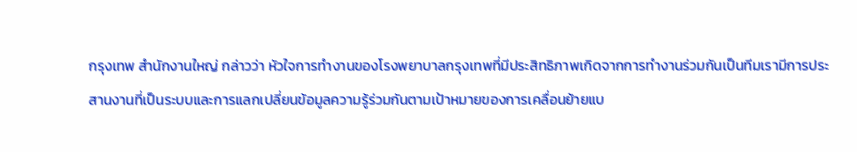กรุงเทพ สำนักงานใหญ่ กล่าวว่า หัวใจการทำงานของโรงพยาบาลกรุงเทพที่มีประสิทธิภาพเกิดจากการทำงานร่วมกันเป็นทีมเรามีการประสานงานที่เป็นระบบและการแลกเปลี่ยนข้อมูลความรู้ร่วมกันตามเป้าหมายของการเคลื่อนย้ายแบ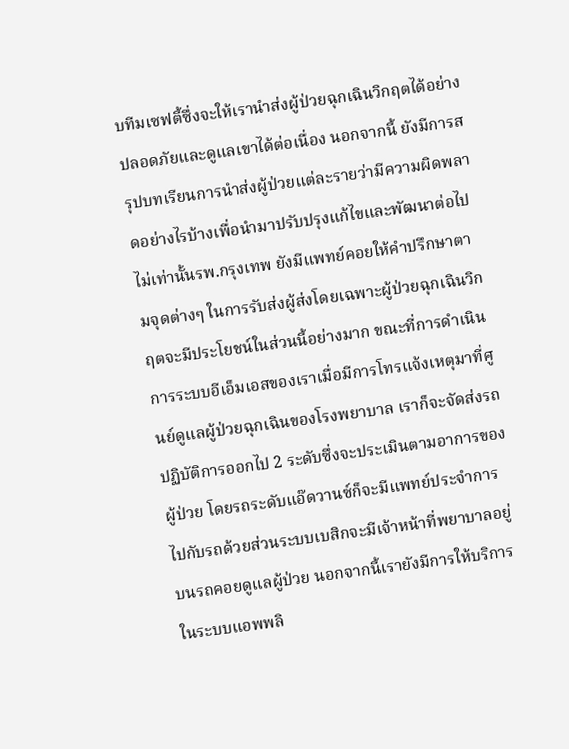บทีมเซฟตี้ซึ่งจะให้เรานำส่งผู้ป่วยฉุกเฉินวิกฤตได้อย่างปลอดภัยและดูแลเขาได้ต่อเนื่อง นอกจากนี้ ยังมีการสรุปบทเรียนการนำส่งผู้ป่วยแต่ละรายว่ามีความผิดพลาดอย่างไรบ้างเพื่อนำมาปรับปรุงแก้ไขและพัฒนาต่อไป ไม่เท่านั้นรพ.กรุงเทพ ยังมีแพทย์คอยให้คำปรึกษาตามจุดต่างๆ ในการรับส่งผู้ส่งโดยเฉพาะผู้ป่วยฉุกเฉินวิกฤตจะมีประโยชน์ในส่วนนี้อย่างมาก ขณะที่การดำเนินการระบบอีเอ็มเอสของเราเมื่อมีการโทรแจ้งเหตุมาที่ศูนย์ดูแลผู้ป่วยฉุกเฉินของโรงพยาบาล เราก็จะจัดส่งรถปฏิบัติการออกไป 2 ระดับซึ่งจะประเมินตามอาการของผู้ป่วย โดยรถระดับแอ๊ดวานซ์ก็จะมีแพทย์ประจำการไปกับรถด้วยส่วนระบบเบสิกจะมีเจ้าหน้าที่พยาบาลอยู่บนรถคอยดูแลผู้ป่วย นอกจากนี้เรายังมีการให้บริการในระบบแอพพลิ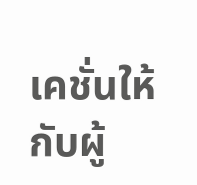เคชั่นให้กับผู้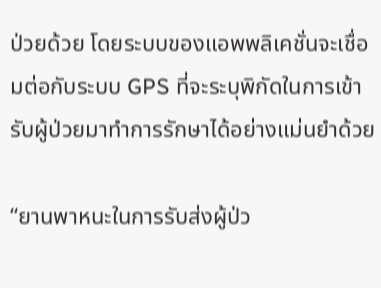ป่วยด้วย โดยระบบของแอพพลิเคชั่นจะเชื่อมต่อกับระบบ GPS ที่จะระบุพิกัดในการเข้ารับผู้ป่วยมาทำการรักษาได้อย่างแม่นยำด้วย

“ยานพาหนะในการรับส่งผู้ป่ว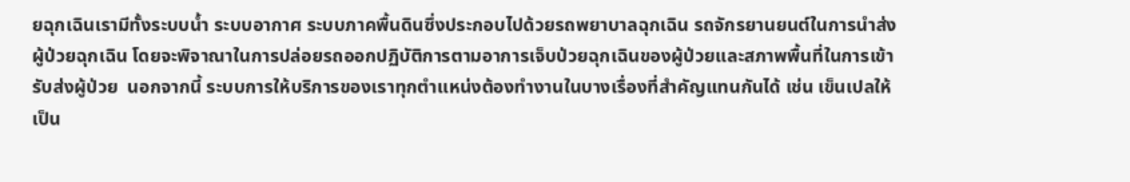ยฉุกเฉินเรามีทั้งระบบน้ำ ระบบอากาศ ระบบภาคพื้นดินซึ่งประกอบไปด้วยรถพยาบาลฉุกเฉิน รถจักรยานยนต์ในการนำส่งผู้ป่วยฉุกเฉิน โดยจะพิจาณาในการปล่อยรถออกปฏิบัติการตามอาการเจ็บป่วยฉุกเฉินของผู้ป่วยและสภาพพื้นที่ในการเข้ารับส่งผู้ป่วย  นอกจากนี้ ระบบการให้บริการของเราทุกตำแหน่งต้องทำงานในบางเรื่องที่สำคัญแทนกันได้ เช่น เข็นเปลให้เป็น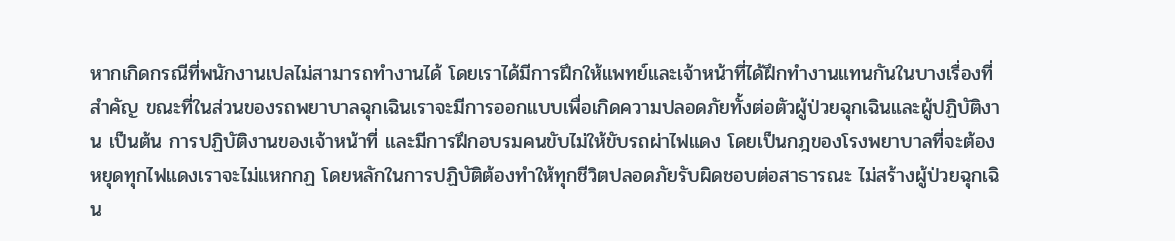หากเกิดกรณีที่พนักงานเปลไม่สามารถทำงานได้ โดยเราได้มีการฝึกให้แพทย์และเจ้าหน้าที่ได้ฝึกทำงานแทนกันในบางเรื่องที่สำคัญ ขณะที่ในส่วนของรถพยาบาลฉุกเฉินเราจะมีการออกแบบเพื่อเกิดความปลอดภัยทั้งต่อตัวผู้ป่วยฉุกเฉินและผู้ปฏิบัติงาน เป็นต้น การปฏิบัติงานของเจ้าหน้าที่ และมีการฝึกอบรมคนขับไม่ให้ขับรถผ่าไฟแดง โดยเป็นกฎของโรงพยาบาลที่จะต้องหยุดทุกไฟแดงเราจะไม่แหกกฏ โดยหลักในการปฏิบัติต้องทำให้ทุกชีวิตปลอดภัยรับผิดชอบต่อสาธารณะ ไม่สร้างผู้ป่วยฉุกเฉิน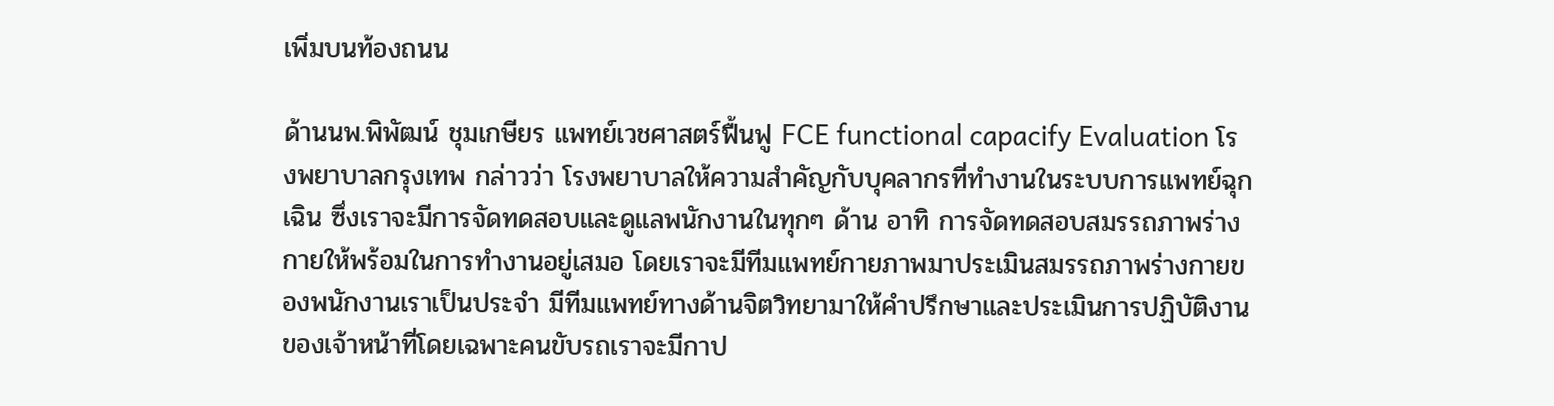เพิ่มบนท้องถนน

ด้านนพ.พิพัฒน์ ชุมเกษียร แพทย์เวชศาสตร์ฟื้นฟู FCE functional capacify Evaluation โรงพยาบาลกรุงเทพ กล่าวว่า โรงพยาบาลให้ความสำคัญกับบุคลากรที่ทำงานในระบบการแพทย์ฉุกเฉิน ซึ่งเราจะมีการจัดทดสอบและดูแลพนักงานในทุกๆ ด้าน อาทิ การจัดทดสอบสมรรถภาพร่างกายให้พร้อมในการทำงานอยู่เสมอ โดยเราจะมีทีมแพทย์กายภาพมาประเมินสมรรถภาพร่างกายของพนักงานเราเป็นประจำ มีทีมแพทย์ทางด้านจิตวิทยามาให้คำปรึกษาและประเมินการปฏิบัติงานของเจ้าหน้าที่โดยเฉพาะคนขับรถเราจะมีกาป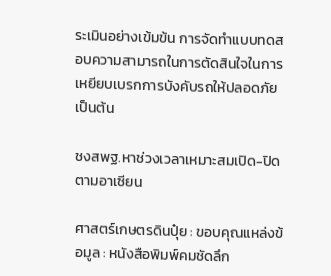ระเมินอย่างเข้มข้น การจัดทำแบบทดสอบความสามารถในการตัดสินใจในการเหยียบเบรกการบังคับรถให้ปลอดภัย เป็นต้น

ชงสพฐ.หาช่วงเวลาเหมาะสมเปิด-ปิดตามอาเซียน

ศาสตร์เกษตรดินปุ๋ย : ขอบคุณแหล่งข้อมูล : หนังสือพิมพ์คมชัดลึก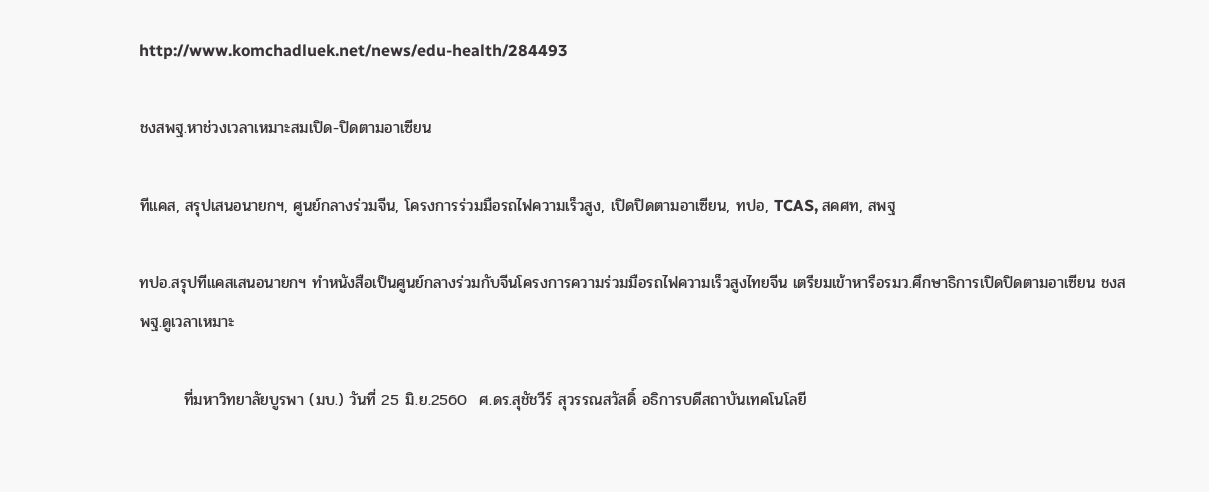http://www.komchadluek.net/news/edu-health/284493

ชงสพฐ.หาช่วงเวลาเหมาะสมเปิด-ปิดตามอาเซียน

ทีแคส, สรุปเสนอนายกฯ, ศูนย์กลางร่วมจีน, โครงการร่วมมือรถไฟความเร็วสูง, เปิดปิดตามอาเซียน, ทปอ, TCAS, สคศท, สพฐ

ทปอ.สรุปทีแคสเสนอนายกฯ ทำหนังสือเป็นศูนย์กลางร่วมกับจีนโครงการความร่วมมือรถไฟความเร็วสูงไทยจีน เตรียมเข้าหารือรมว.ศึกษาธิการเปิดปิดตามอาเซียน ชงสพฐ.ดูเวลาเหมาะ

        ที่มหาวิทยาลัยบูรพา (มบ.) วันที่ 25 มิ.ย.2560  ศ.ดร.สุชัชวีร์ สุวรรณสวัสดิ์ อธิการบดีสถาบันเทคโนโลยี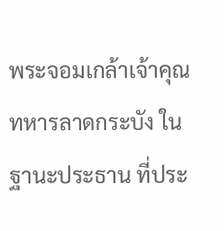พระจอมเกล้าเจ้าคุณทหารลาดกระบัง ในฐานะประธาน ที่ประ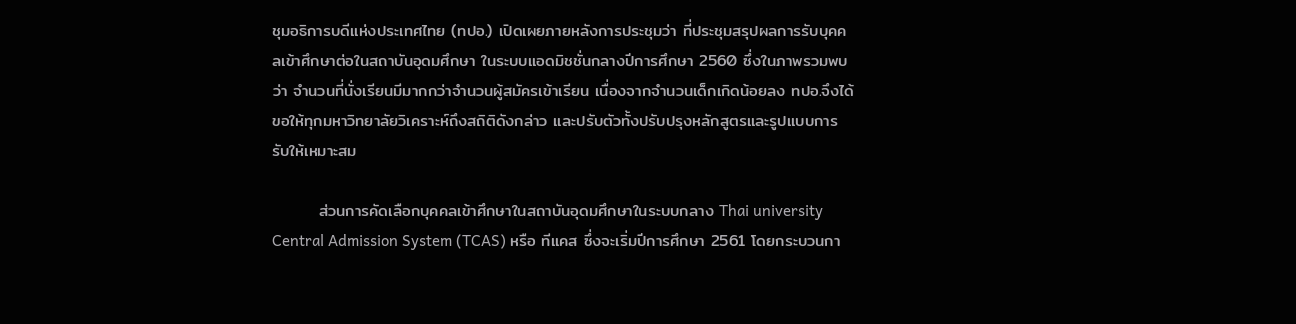ชุมอธิการบดีแห่งประเทศไทย (ทปอ.) เปิดเผยภายหลังการประชุมว่า ที่ประชุมสรุปผลการรับบุคคลเข้าศึกษาต่อในสถาบันอุดมศึกษา ในระบบแอดมิชชั่นกลางปีการศึกษา 2560 ซึ่งในภาพรวมพบว่า จำนวนที่นั่งเรียนมีมากกว่าจำนวนผู้สมัครเข้าเรียน เนื่องจากจำนวนเด็กเกิดน้อยลง ทปอ.จึงได้ขอให้ทุกมหาวิทยาลัยวิเคราะห์ถึงสถิติดังกล่าว และปรับตัวทั้งปรับปรุงหลักสูตรและรูปแบบการรับให้เหมาะสม

        ส่วนการคัดเลือกบุคคลเข้าศึกษาในสถาบันอุดมศึกษาในระบบกลาง Thai university Central Admission System (TCAS) หรือ ทีแคส ซึ่งจะเริ่มปีการศึกษา 2561 โดยกระบวนกา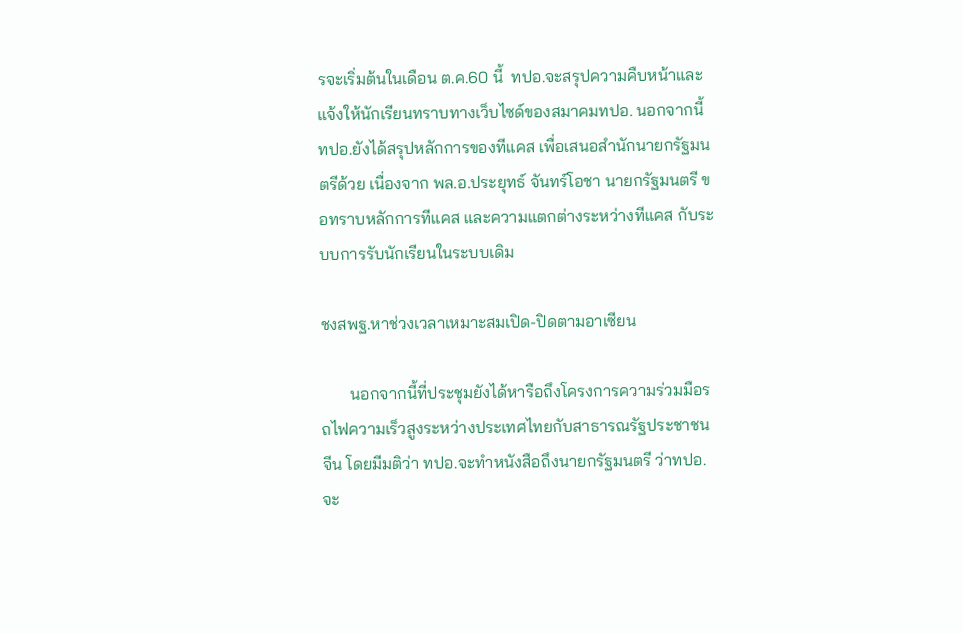รจะเริ่มต้นในเดือน ต.ค.60 นี้  ทปอ.จะสรุปความคืบหน้าและแจ้งให้นักเรียนทราบทางเว็บไซด์ของสมาคมทปอ. นอกจากนี้ ทปอ.ยังได้สรุปหลักการของทีแคส เพื่อเสนอสำนักนายกรัฐมนตรีด้วย เนื่องจาก พล.อ.ประยุทธ์ จันทร์โอชา นายกรัฐมนตรี ขอทราบหลักการทีแคส และความแตกต่างระหว่างทีแคส กับระบบการรับนักเรียนในระบบเดิม

ชงสพฐ.หาช่วงเวลาเหมาะสมเปิด-ปิดตามอาเซียน

       นอกจากนี้ที่ประชุมยังได้หารือถึงโครงการความร่วมมือรถไฟความเร็วสูงระหว่างประเทศไทยกับสาธารณรัฐประชาชนจีน โดยมีมติว่า ทปอ.จะทำหนังสือถึงนายกรัฐมนตรี ว่าทปอ.จะ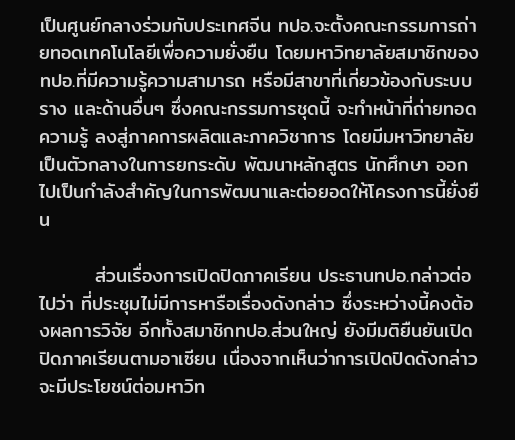เป็นศูนย์กลางร่วมกับประเทศจีน ทปอ.จะตั้งคณะกรรมการถ่ายทอดเทคโนโลยีเพื่อความยั่งยืน โดยมหาวิทยาลัยสมาชิกของทปอ.ที่มีความรู้ความสามารถ หรือมีสาขาที่เกี่ยวข้องกับระบบราง และด้านอื่นๆ ซึ่งคณะกรรมการชุดนี้ จะทำหน้าที่ถ่ายทอดความรู้ ลงสู่ภาคการผลิตและภาควิชาการ โดยมีมหาวิทยาลัยเป็นตัวกลางในการยกระดับ พัฒนาหลักสูตร นักศึกษา ออกไปเป็นกำลังสำคัญในการพัฒนาและต่อยอดให้โครงการนี้ยั่งยืน

        ส่วนเรื่องการเปิดปิดภาคเรียน ประธานทปอ.กล่าวต่อไปว่า ที่ประชุมไม่มีการหารือเรื่องดังกล่าว ซึ่งระหว่างนี้คงต้องผลการวิจัย อีกทั้งสมาชิกทปอ.ส่วนใหญ่ ยังมีมติยืนยันเปิดปิดภาคเรียนตามอาเซียน เนื่องจากเห็นว่าการเปิดปิดดังกล่าวจะมีประโยชน์ต่อมหาวิท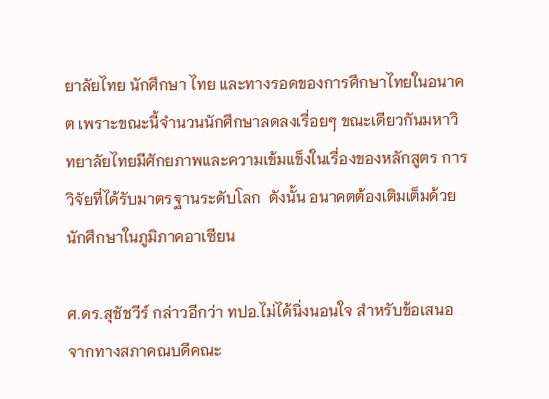ยาลัยไทย นักศึกษา ไทย และทางรอดของการศึกษาไทยในอนาคต เพราะขณะนี้จำนวนนักศึกษาลดลงเรื่อยๆ ขณะเดียวกันมหาวิทยาลัยไทยมีศักยภาพและความเข้มแข็งในเรื่องของหลักสูตร การวิจัยที่ได้รับมาตรฐานระดับโลก  ดังนั้น อนาคตต้องเติมเต็มด้วยนักศึกษาในภูมิภาคอาเซียน

ศ.ดร.สุชัชวีร์ กล่าวอีกว่า ทปอ.ไม่ได้นิ่งนอนใจ สำหรับข้อเสนอจากทางสภาคณบดีคณะ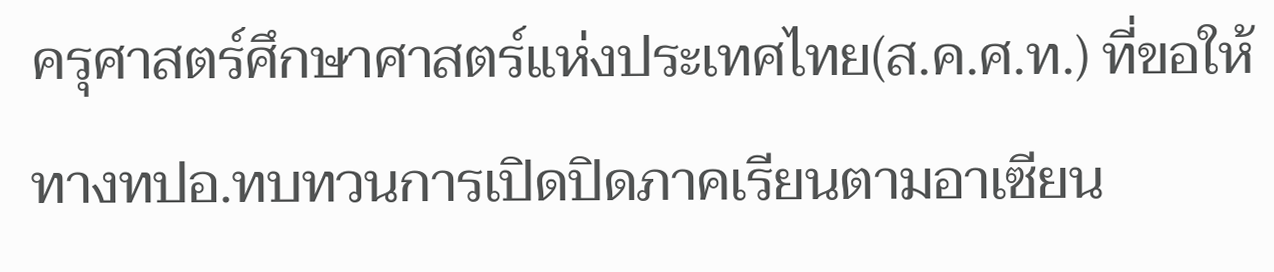ครุศาสตร์ศึกษาศาสตร์แห่งประเทศไทย(ส.ค.ศ.ท.) ที่ขอให้ทางทปอ.ทบทวนการเปิดปิดภาคเรียนตามอาเซียน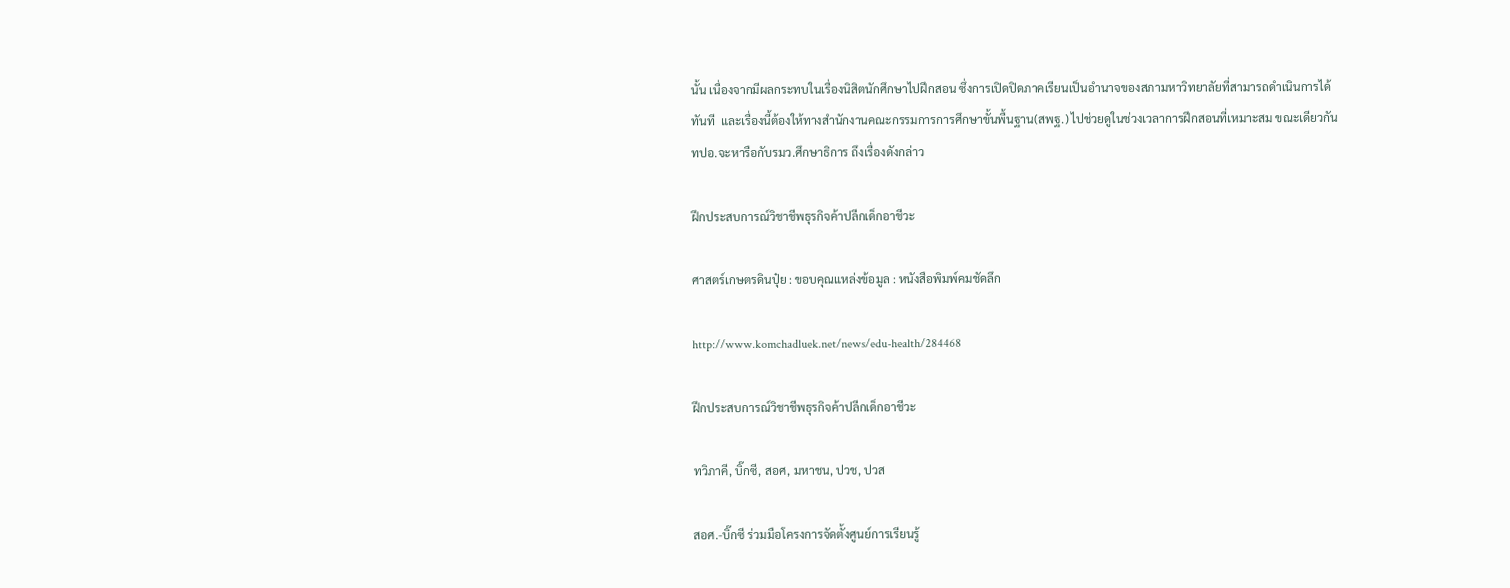นั้น เนื่องจากมีผลกระทบในเรื่องนิสิตนักศึกษาไปฝึกสอน ซึ่งการเปิดปิดภาคเรียนเป็นอำนาจของสภามหาวิทยาลัยที่สามารถดำเนินการได้ทันที  และเรื่องนี้ต้องให้ทางสำนักงานคณะกรรมการการศึกษาขั้นพื้นฐาน(สพฐ.) ไปช่วยดูในช่วงเวลาการฝึกสอนที่เหมาะสม ขณะเดียวกัน ทปอ.จะหารือกับรมว.ศึกษาธิการ ถึงเรื่องดังกล่าว

ฝึกประสบการณ์วิชาชีพธุรกิจค้าปลีกเด็กอาชีวะ

ศาสตร์เกษตรดินปุ๋ย : ขอบคุณแหล่งข้อมูล : หนังสือพิมพ์คมชัดลึก

http://www.komchadluek.net/news/edu-health/284468

ฝึกประสบการณ์วิชาชีพธุรกิจค้าปลีกเด็กอาชีวะ

ทวิภาคี, บิ๊กซี, สอศ, มหาชน, ปวช, ปวส

สอศ.-บิ๊กซี ร่วมมือโครงการจัดตั้งศูนย์การเรียนรู้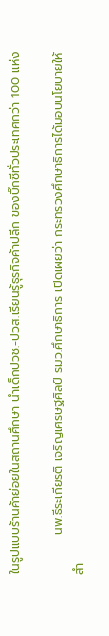ในรูปแบบร้านค้าย่อยในสถานศึกษา นำเด็กปวช.-ปวส.เรียนรู้ธุรกิจค้าปลีก ของบิ๊กซีทั่วประเทศกว่า 100 แห่ง

         นพ.ธีระเกียรติ เจริญเศรษฐศิลป์ รมว.ศึกษาธิการ เปิดเผยว่า กระทรวงศึกษาธิการได้มอบนโยบายให้สำ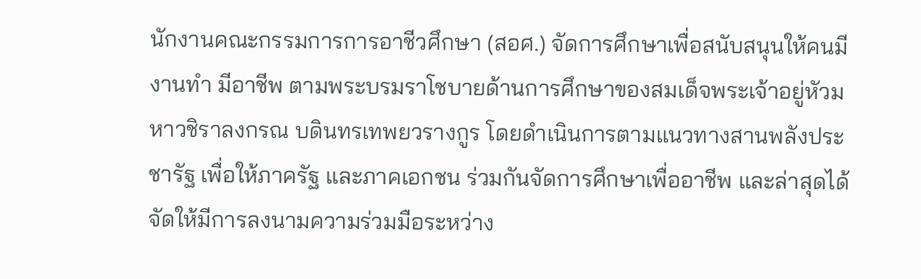นักงานคณะกรรมการการอาชีวศึกษา (สอศ.) จัดการศึกษาเพื่อสนับสนุนให้คนมีงานทำ มีอาชีพ ตามพระบรมราโชบายด้านการศึกษาของสมเด็จพระเจ้าอยู่หัวมหาวชิราลงกรณ บดินทรเทพยวรางกูร โดยดำเนินการตามแนวทางสานพลังประชารัฐ เพื่อให้ภาครัฐ และภาคเอกชน ร่วมกันจัดการศึกษาเพื่ออาชีพ และล่าสุดได้จัดให้มีการลงนามความร่วมมือระหว่าง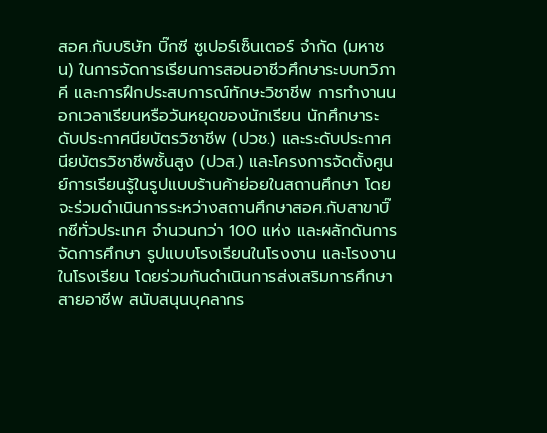สอศ.กับบริษัท บิ๊กซี ซูเปอร์เซ็นเตอร์ จำกัด (มหาชน) ในการจัดการเรียนการสอนอาชีวศึกษาระบบทวิภาคี และการฝึกประสบการณ์ทักษะวิชาชีพ การทำงานนอกเวลาเรียนหรือวันหยุดของนักเรียน นักศึกษาระดับประกาศนียบัตรวิชาชีพ (ปวช.) และระดับประกาศนียบัตรวิชาชีพชั้นสูง (ปวส.) และโครงการจัดตั้งศูนย์การเรียนรู้ในรูปแบบร้านค้าย่อยในสถานศึกษา โดยจะร่วมดำเนินการระหว่างสถานศึกษาสอศ.กับสาขาบิ๊กซีทั่วประเทศ จำนวนกว่า 100 แห่ง และผลักดันการจัดการศึกษา รูปแบบโรงเรียนในโรงงาน และโรงงานในโรงเรียน โดยร่วมกันดำเนินการส่งเสริมการศึกษาสายอาชีพ สนับสนุนบุคลากร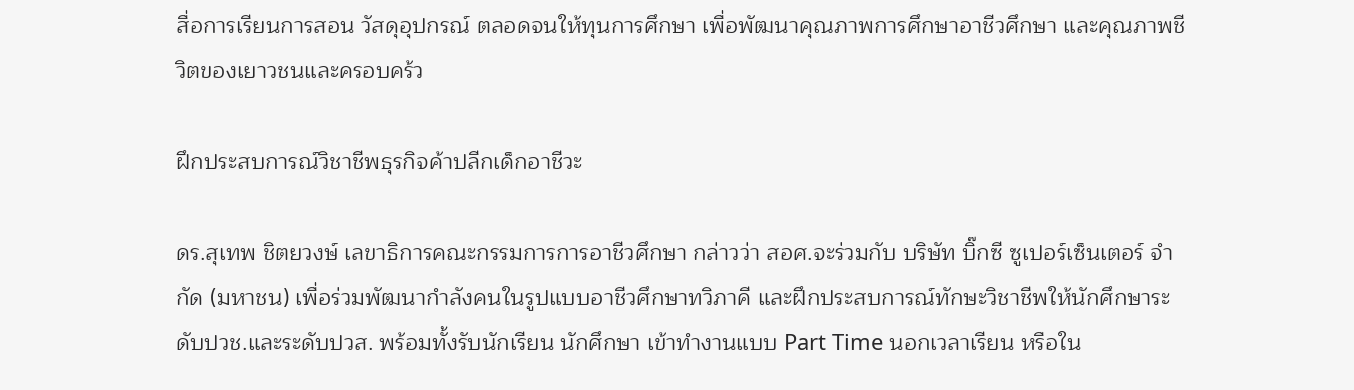สื่อการเรียนการสอน วัสดุอุปกรณ์ ตลอดจนให้ทุนการศึกษา เพื่อพัฒนาคุณภาพการศึกษาอาชีวศึกษา และคุณภาพชีวิตของเยาวชนและครอบคร้ว

ฝึกประสบการณ์วิชาชีพธุรกิจค้าปลีกเด็กอาชีวะ

ดร.สุเทพ ชิตยวงษ์ เลขาธิการคณะกรรมการการอาชีวศึกษา กล่าวว่า สอศ.จะร่วมกับ บริษัท บิ๊กซี ซูเปอร์เซ็นเตอร์ จำกัด (มหาชน) เพื่อร่วมพัฒนากำลังคนในรูปแบบอาชีวศึกษาทวิภาคี และฝึกประสบการณ์ทักษะวิชาชีพให้นักศึกษาระดับปวช.และระดับปวส. พร้อมทั้งรับนักเรียน นักศึกษา เข้าทำงานแบบ Part Time นอกเวลาเรียน หรือใน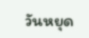วันหยุด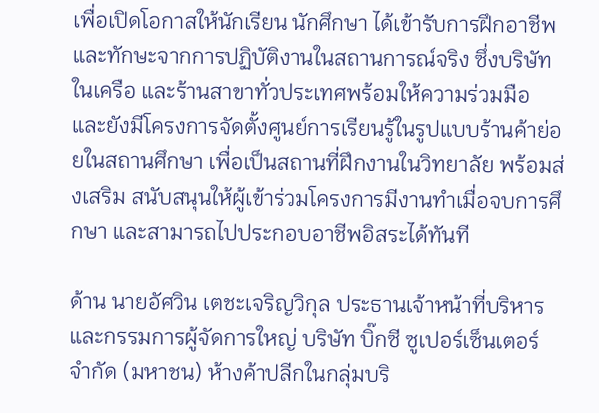เพื่อเปิดโอกาสให้นักเรียน นักศึกษา ได้เข้ารับการฝึกอาชีพ และทักษะจากการปฏิบัติงานในสถานการณ์จริง ซึ่งบริษัทในเครือ และร้านสาขาทั่วประเทศพร้อมให้ความร่วมมือ และยังมีโครงการจัดตั้งศูนย์การเรียนรู้ในรูปแบบร้านค้าย่อยในสถานศึกษา เพื่อเป็นสถานที่ฝึกงานในวิทยาลัย พร้อมส่งเสริม สนับสนุนให้ผู้เข้าร่วมโครงการมีงานทำเมื่อจบการศึกษา และสามารถไปประกอบอาชีพอิสระได้ทันที

ด้าน นายอัศวิน เตชะเจริญวิกุล ประธานเจ้าหน้าที่บริหารและกรรมการผู้จัดการใหญ่ บริษัท บิ๊กซี ซูเปอร์เซ็นเตอร์ จำกัด (มหาชน) ห้างค้าปลีกในกลุ่มบริ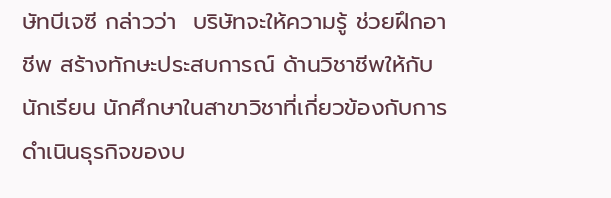ษัทบีเจซี กล่าวว่า  บริษัทจะให้ความรู้ ช่วยฝึกอาชีพ สร้างทักษะประสบการณ์ ด้านวิชาชีพให้กับนักเรียน นักศึกษาในสาขาวิชาที่เกี่ยวข้องกับการดำเนินธุรกิจของบ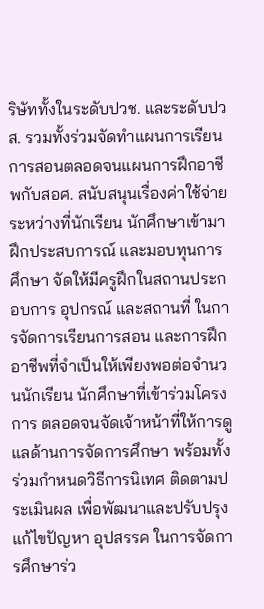ริษัททั้งในระดับปวช. และระดับปวส. รวมทั้งร่วมจัดทำแผนการเรียนการสอนตลอดจนแผนการฝึกอาชีพกับสอศ. สนับสนุนเรื่องค่าใช้จ่ายระหว่างที่นักเรียน นักศึกษาเข้ามาฝึกประสบการณ์ และมอบทุนการศึกษา จัดให้มีครูฝึกในสถานประกอบการ อุปกรณ์ และสถานที่ ในการจัดการเรียนการสอน และการฝึกอาชีพที่จำเป็นให้เพียงพอต่อจำนวนนักเรียน นักศึกษาที่เข้าร่วมโครงการ ตลอดจนจัดเจ้าหน้าที่ให้การดูแลด้านการจัดการศึกษา พร้อมทั้งร่วมกำหนดวิธีการนิเทศ ติดตามประเมินผล เพื่อพัฒนาและปรับปรุงแก้ไขปัญหา อุปสรรค ในการจัดการศึกษาร่ว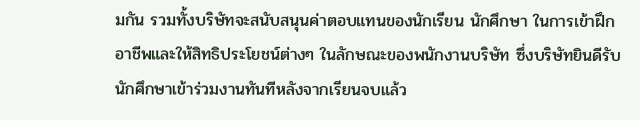มกัน รวมทั้งบริษัทจะสนับสนุนค่าตอบแทนของนักเรียน นักศึกษา ในการเข้าฝึกอาชีพและให้สิทธิประโยชน์ต่างๆ ในลักษณะของพนักงานบริษัท ซึ่งบริษัทยินดีรับนักศึกษาเข้าร่วมงานทันทีหลังจากเรียนจบแล้ว